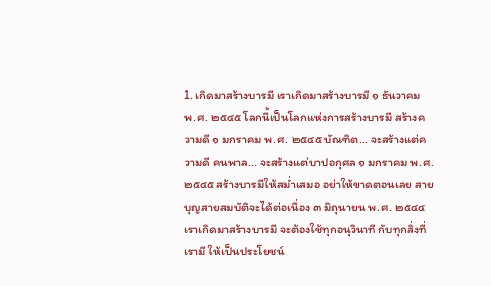1. เกิดมาสร้างบารมี เราเกิดมาสร้างบารมี ๑ ธันวาคม พ.ศ. ๒๕๔๕ โลกนี้เป็นโลกแห่งการสร้างบารมี สร้างความดี ๑ มกราคม พ.ศ. ๒๕๔๕ บัณฑิต... จะสร้างแต่ความดี คนพาล... จะสร้างแต่บาปอกุศล ๑ มกราคม พ.ศ. ๒๕๔๕ สร้างบารมีให้สม่ำเสมอ อย่าให้ขาดตอนเลย สายบุญสายสมบัติจะได้ต่อเนื่อง ๓ มิถุนายน พ.ศ. ๒๕๔๔ เราเกิดมาสร้างบารมี จะต้องใช้ทุกอนุวินาที กับทุกสิ่งที่เรามี ให้เป็นประโยชน์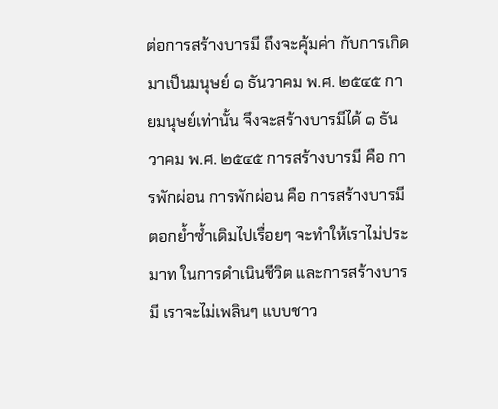ต่อการสร้างบารมี ถึงจะคุ้มค่า กับการเกิดมาเป็นมนุษย์ ๑ ธันวาคม พ.ศ. ๒๕๔๕ กายมนุษย์เท่านั้น จึงจะสร้างบารมีได้ ๑ ธันวาคม พ.ศ. ๒๕๔๕ การสร้างบารมี คือ การพักผ่อน การพักผ่อน คือ การสร้างบารมี ตอกย้ำซ้ำเดิมไปเรื่อยๆ จะทำให้เราไม่ประมาท ในการดำเนินชีวิต และการสร้างบารมี เราจะไม่เพลินๆ แบบชาว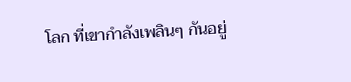โลก ที่เขากำลังเพลินๆ กันอยู่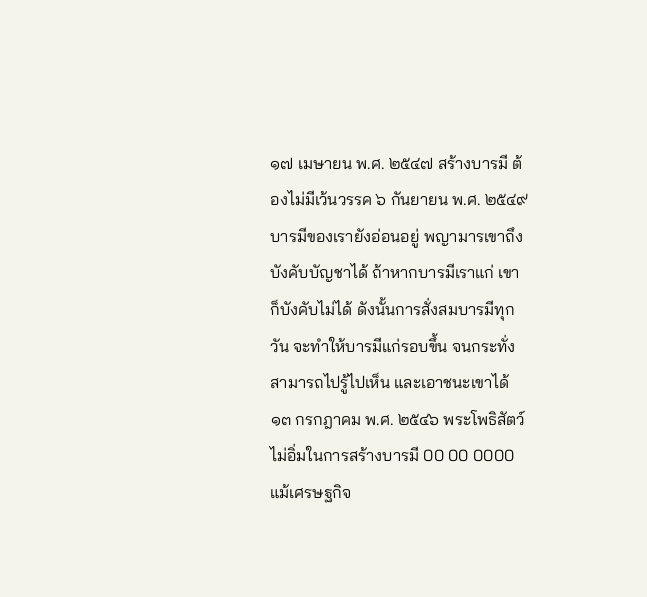๑๗ เมษายน พ.ศ. ๒๕๔๗ สร้างบารมี ต้องไม่มีเว้นวรรค ๖ กันยายน พ.ศ. ๒๕๔๙ บารมีของเรายังอ่อนอยู่ พญามารเขาถึงบังคับบัญชาได้ ถ้าหากบารมีเราแก่ เขาก็บังคับไม่ได้ ดังนั้นการสั่งสมบารมีทุกวัน จะทำให้บารมีแก่รอบขึ้น จนกระทั่งสามารถไปรู้ไปเห็น และเอาชนะเขาได้ ๑๓ กรกฎาคม พ.ศ. ๒๕๔๖ พระโพธิสัตว์ ไม่อิ่มในการสร้างบารมี 00 00 0000 แม้เศรษฐกิจ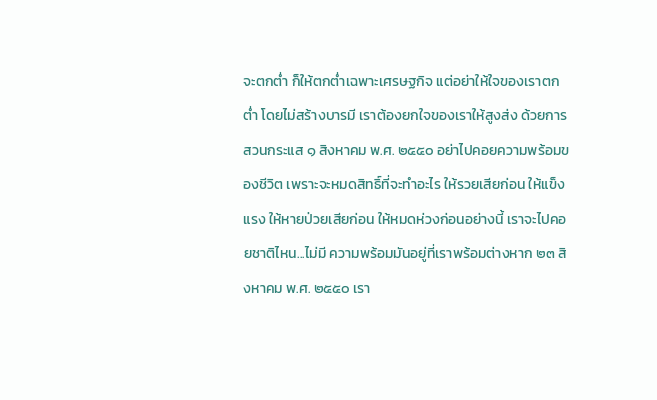จะตกต่ำ ก็ให้ตกต่ำเฉพาะเศรษฐกิจ แต่อย่าให้ใจของเราตกต่ำ โดยไม่สร้างบารมี เราต้องยกใจของเราให้สูงส่ง ด้วยการสวนกระแส ๑ สิงหาคม พ.ศ. ๒๕๕๐ อย่าไปคอยความพร้อมของชีวิต เพราะจะหมดสิทธิ์ที่จะทำอะไร ให้รวยเสียก่อน ให้แข็งแรง ให้หายป่วยเสียก่อน ให้หมดห่วงก่อนอย่างนี้ เราจะไปคอยชาติไหน...ไม่มี ความพร้อมมันอยู่ที่เราพร้อมต่างหาก ๒๓ สิงหาคม พ.ศ. ๒๕๕๐ เรา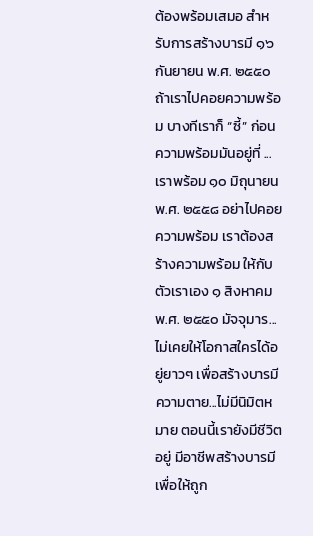ต้องพร้อมเสมอ สำหรับการสร้างบารมี ๑๖ กันยายน พ.ศ. ๒๕๕๐ ถ้าเราไปคอยความพร้อม บางทีเราก็ “ซี้” ก่อน ความพร้อมมันอยู่ที่ ...เราพร้อม ๑๐ มิถุนายน พ.ศ. ๒๕๕๘ อย่าไปคอยความพร้อม เราต้องสร้างความพร้อม ให้กับตัวเราเอง ๑ สิงหาคม พ.ศ. ๒๕๕๐ มัจจุมาร... ไม่เคยให้โอกาสใครได้อยู่ยาวๆ เพื่อสร้างบารมี ความตาย...ไม่มีนิมิตหมาย ตอนนี้เรายังมีชีวิตอยู่ มีอาชีพสร้างบารมี เพื่อให้ถูก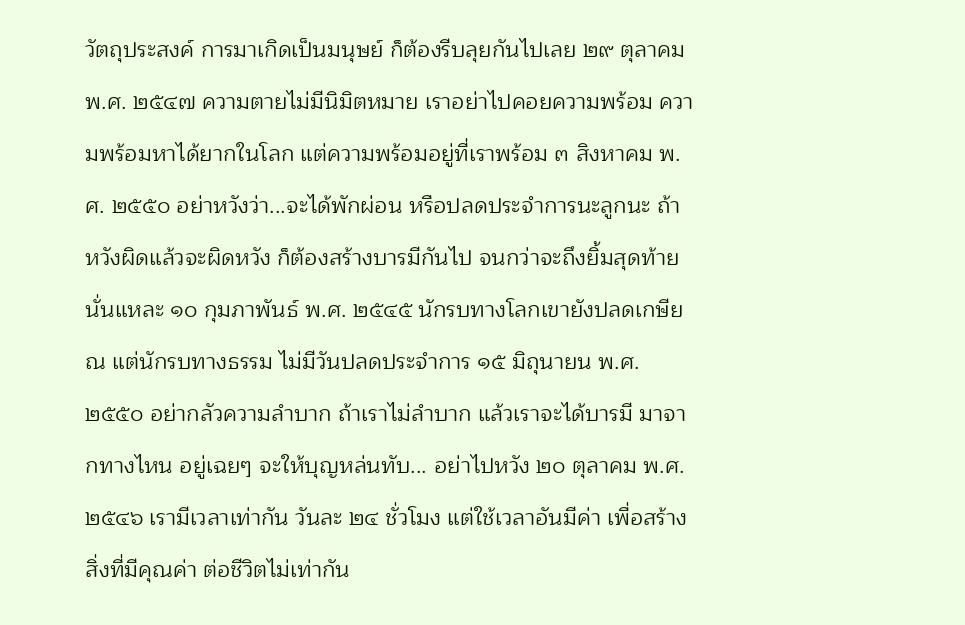วัตถุประสงค์ การมาเกิดเป็นมนุษย์ ก็ต้องรีบลุยกันไปเลย ๒๙ ตุลาคม พ.ศ. ๒๕๔๗ ความตายไม่มีนิมิตหมาย เราอย่าไปคอยความพร้อม ความพร้อมหาได้ยากในโลก แต่ความพร้อมอยู่ที่เราพร้อม ๓ สิงหาคม พ.ศ. ๒๕๕๐ อย่าหวังว่า...จะได้พักผ่อน หรือปลดประจำการนะลูกนะ ถ้าหวังผิดแล้วจะผิดหวัง ก็ต้องสร้างบารมีกันไป จนกว่าจะถึงยิ้มสุดท้ายนั่นแหละ ๑๐ กุมภาพันธ์ พ.ศ. ๒๕๔๕ นักรบทางโลกเขายังปลดเกษียณ แต่นักรบทางธรรม ไม่มีวันปลดประจำการ ๑๕ มิถุนายน พ.ศ. ๒๕๕๐ อย่ากลัวความลำบาก ถ้าเราไม่ลำบาก แล้วเราจะได้บารมี มาจากทางไหน อยู่เฉยๆ จะให้บุญหล่นทับ... อย่าไปหวัง ๒๐ ตุลาคม พ.ศ. ๒๕๔๖ เรามีเวลาเท่ากัน วันละ ๒๔ ชั่วโมง แต่ใช้เวลาอันมีค่า เพื่อสร้างสิ่งที่มีคุณค่า ต่อชีวิตไม่เท่ากัน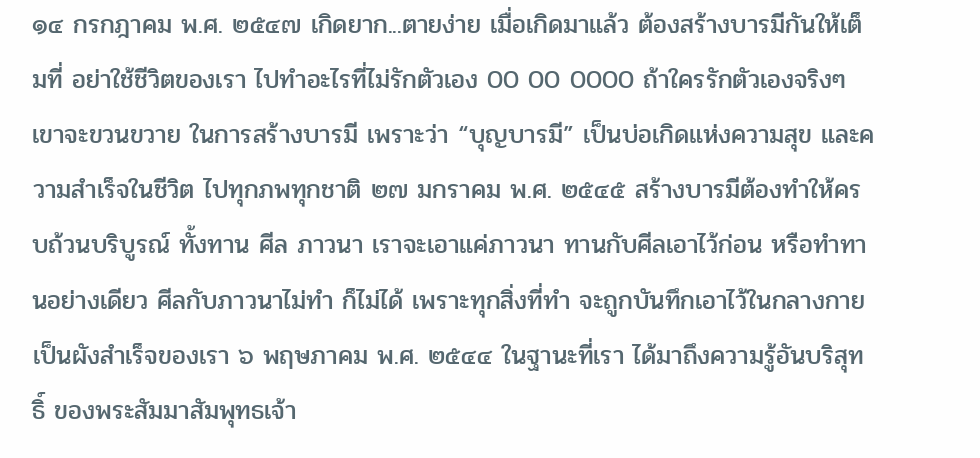๑๔ กรกฎาคม พ.ศ. ๒๕๔๗ เกิดยาก...ตายง่าย เมื่อเกิดมาแล้ว ต้องสร้างบารมีกันให้เต็มที่ อย่าใช้ชีวิตของเรา ไปทำอะไรที่ไม่รักตัวเอง 00 00 0000 ถ้าใครรักตัวเองจริงๆ เขาจะขวนขวาย ในการสร้างบารมี เพราะว่า “บุญบารมี” เป็นบ่อเกิดแห่งความสุข และความสำเร็จในชีวิต ไปทุกภพทุกชาติ ๒๗ มกราคม พ.ศ. ๒๕๔๕ สร้างบารมีต้องทำให้ครบถ้วนบริบูรณ์ ทั้งทาน ศีล ภาวนา เราจะเอาแค่ภาวนา ทานกับศีลเอาไว้ก่อน หรือทำทานอย่างเดียว ศีลกับภาวนาไม่ทำ ก็ไม่ได้ เพราะทุกสิ่งที่ทำ จะถูกบันทึกเอาไว้ในกลางกาย เป็นผังสำเร็จของเรา ๖ พฤษภาคม พ.ศ. ๒๕๔๔ ในฐานะที่เรา ได้มาถึงความรู้อันบริสุทธิ์ ของพระสัมมาสัมพุทธเจ้า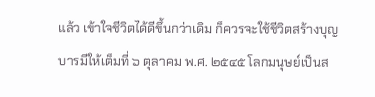แล้ว เข้าใจชีวิตได้ดีขึ้นกว่าเดิม ก็ควรจะใช้ชีวิตสร้างบุญบารมีให้เต็มที่ ๖ ตุลาคม พ.ศ. ๒๕๔๕ โลกมนุษย์เป็นส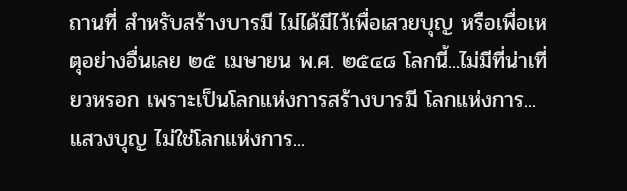ถานที่ สำหรับสร้างบารมี ไม่ได้มีไว้เพื่อเสวยบุญ หรือเพื่อเหตุอย่างอื่นเลย ๒๕ เมษายน พ.ศ. ๒๕๔๘ โลกนี้...ไม่มีที่น่าเที่ยวหรอก เพราะเป็นโลกแห่งการสร้างบารมี โลกแห่งการ...แสวงบุญ ไม่ใช่โลกแห่งการ...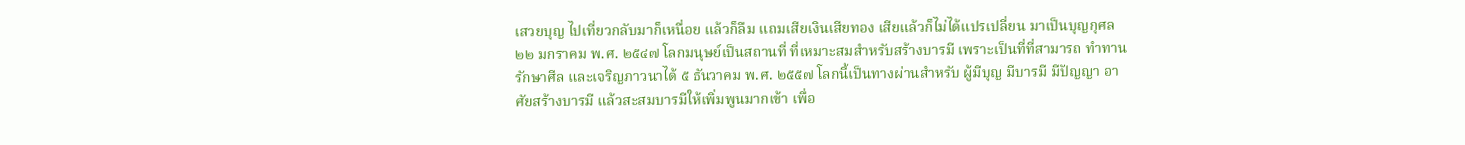เสวยบุญ ไปเที่ยวกลับมาก็เหนื่อย แล้วก็ลืม แถมเสียเงินเสียทอง เสียแล้วก็ไม่ได้แปรเปลี่ยน มาเป็นบุญกุศล ๒๒ มกราคม พ.ศ. ๒๕๔๗ โลกมนุษย์เป็นสถานที่ ที่เหมาะสมสำหรับสร้างบารมี เพราะเป็นที่ที่สามารถ ทำทาน รักษาศีล และเจริญภาวนาได้ ๕ ธันวาคม พ.ศ. ๒๕๕๗ โลกนี้เป็นทางผ่านสำหรับ ผู้มีบุญ มีบารมี มีปัญญา อาศัยสร้างบารมี แล้วสะสมบารมีให้เพิ่มพูนมากเข้า เพื่อ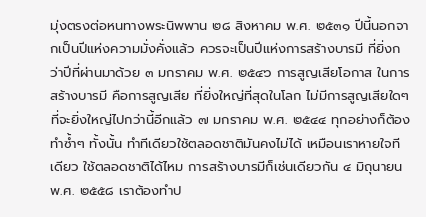มุ่งตรงต่อหนทางพระนิพพาน ๒๘ สิงหาคม พ.ศ. ๒๕๓๑ ปีนี้นอกจากเป็นปีแห่งความมั่งคั่งแล้ว ควรจะเป็นปีแห่งการสร้างบารมี ที่ยิ่งกว่าปีที่ผ่านมาด้วย ๓ มกราคม พ.ศ. ๒๕๔๖ การสูญเสียโอกาส ในการสร้างบารมี คือการสูญเสีย ที่ยิ่งใหญ่ที่สุดในโลก ไม่มีการสูญเสียใดๆ ที่จะยิ่งใหญ่ไปกว่านี้อีกแล้ว ๗ มกราคม พ.ศ. ๒๕๔๔ ทุกอย่างก็ต้องทำซ้ำๆ ทั้งนั้น ทำทีเดียวใช้ตลอดชาติมันคงไม่ได้ เหมือนเราหายใจทีเดียว ใช้ตลอดชาติได้ไหม การสร้างบารมีก็เช่นเดียวกัน ๔ มิถุนายน พ.ศ. ๒๕๕๘ เราต้องทำป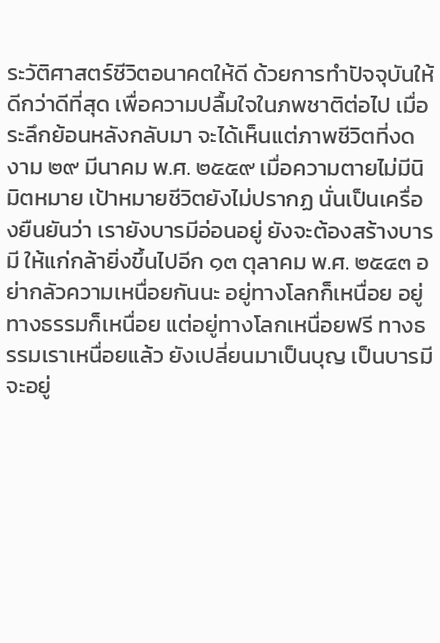ระวัติศาสตร์ชีวิตอนาคตให้ดี ด้วยการทำปัจจุบันให้ดีกว่าดีที่สุด เพื่อความปลื้มใจในภพชาติต่อไป เมื่อระลึกย้อนหลังกลับมา จะได้เห็นแต่ภาพชีวิตที่งดงาม ๒๙ มีนาคม พ.ศ. ๒๕๕๙ เมื่อความตายไม่มีนิมิตหมาย เป้าหมายชีวิตยังไม่ปรากฏ นั่นเป็นเครื่องยืนยันว่า เรายังบารมีอ่อนอยู่ ยังจะต้องสร้างบารมี ให้แก่กล้ายิ่งขึ้นไปอีก ๑๓ ตุลาคม พ.ศ. ๒๕๔๓ อย่ากลัวความเหนื่อยกันนะ อยู่ทางโลกก็เหนื่อย อยู่ทางธรรมก็เหนื่อย แต่อยู่ทางโลกเหนื่อยฟรี ทางธรรมเราเหนื่อยแล้ว ยังเปลี่ยนมาเป็นบุญ เป็นบารมี จะอยู่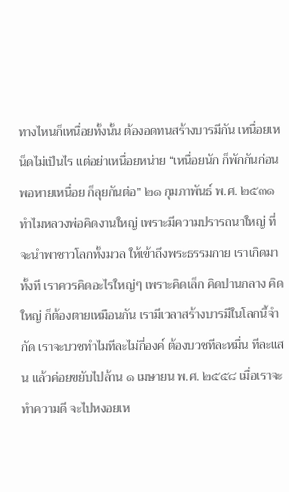ทางไหนก็เหนื่อยทั้งนั้น ต้องอดทนสร้างบารมีกัน เหนื่อยเหน็ดไม่เป็นไร แต่อย่าเหนื่อยหน่าย “เหนื่อยนัก ก็พักกันก่อน พอหายเหนื่อย ก็ลุยกันต่อ” ๒๑ กุมภาพันธ์ พ.ศ. ๒๕๓๑ ทำไมหลวงพ่อคิดงานใหญ่ เพราะมีความปรารถนาใหญ่ ที่จะนำพาชาวโลกทั้งมวล ให้เข้าถึงพระธรรมกาย เราเกิดมาทั้งที เราควรคิดอะไรใหญ่ๆ เพราะคิดเล็ก คิดปานกลาง คิดใหญ่ ก็ต้องตายเหมือนกัน เรามีเวลาสร้างบารมีในโลกนี้จำกัด เราจะบวชทำไมทีละไม่กี่องค์ ต้องบวชทีละหมื่น ทีละแสน แล้วค่อยขยับไปล้าน ๑ เมษายน พ.ศ. ๒๕๕๘ เมื่อเราจะทำความดี จะไปหงอยเห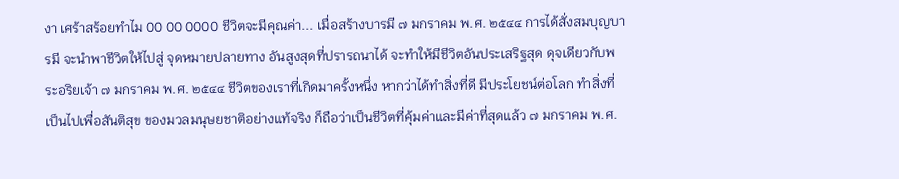งา เศร้าสร้อยทำไม 00 00 0000 ชีวิตจะมีคุณค่า... เมื่อสร้างบารมี ๗ มกราคม พ.ศ. ๒๕๔๔ การได้สั่งสมบุญบารมี จะนำพาชีวิตให้ไปสู่ จุดหมายปลายทาง อันสูงสุดที่ปรารถนาได้ จะทำให้มีชีวิตอันประเสริฐสุด ดุจเดียวกับพระอริยเจ้า ๗ มกราคม พ.ศ. ๒๕๔๔ ชีวิตของเราที่เกิดมาครั้งหนึ่ง หากว่าได้ทำสิ่งที่ดี มีประโยชน์ต่อโลก ทำสิ่งที่เป็นไปเพื่อสันติสุข ของมวลมนุษยชาติอย่างแท้จริง ก็ถือว่าเป็นชีวิตที่คุ้มค่าและมีค่าที่สุดแล้ว ๗ มกราคม พ.ศ.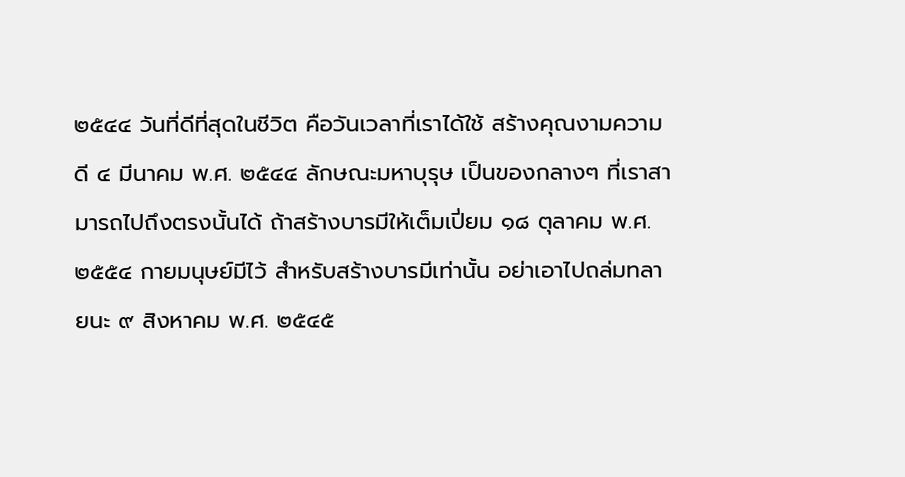๒๕๔๔ วันที่ดีที่สุดในชีวิต คือวันเวลาที่เราได้ใช้ สร้างคุณงามความดี ๔ มีนาคม พ.ศ. ๒๕๔๔ ลักษณะมหาบุรุษ เป็นของกลางๆ ที่เราสามารถไปถึงตรงนั้นได้ ถ้าสร้างบารมีให้เต็มเปี่ยม ๑๘ ตุลาคม พ.ศ. ๒๕๕๔ กายมนุษย์มีไว้ สำหรับสร้างบารมีเท่านั้น อย่าเอาไปถล่มทลายนะ ๙ สิงหาคม พ.ศ. ๒๕๔๕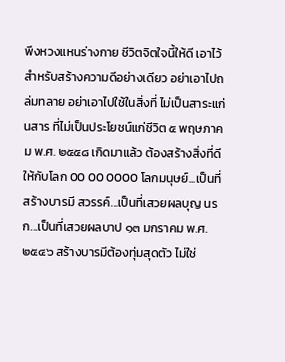พึงหวงแหนร่างกาย ชีวิตจิตใจนี้ให้ดี เอาไว้สำหรับสร้างความดีอย่างเดียว อย่าเอาไปถล่มทลาย อย่าเอาไปใช้ในสิ่งที่ ไม่เป็นสาระแก่นสาร ที่ไม่เป็นประโยชน์แก่ชีวิต ๕ พฤษภาคม พ.ศ. ๒๕๕๘ เกิดมาแล้ว ต้องสร้างสิ่งที่ดี ให้กับโลก 00 00 0000 โลกมนุษย์...เป็นที่สร้างบารมี สวรรค์...เป็นที่เสวยผลบุญ นรก...เป็นที่เสวยผลบาป ๑๓ มกราคม พ.ศ. ๒๕๔๖ สร้างบารมีต้องทุ่มสุดตัว ไม่ใช่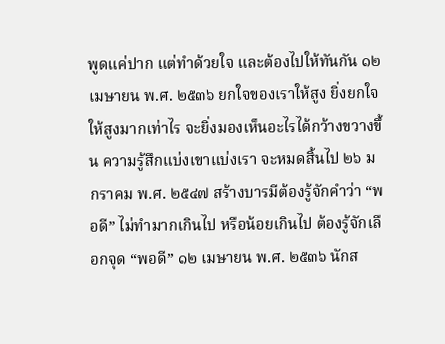พูดแค่ปาก แต่ทำด้วยใจ และต้องไปให้ทันกัน ๑๒ เมษายน พ.ศ. ๒๕๓๖ ยกใจของเราให้สูง ยิ่งยกใจให้สูงมากเท่าไร จะยิ่งมองเห็นอะไรได้กว้างขวางขึ้น ความรู้สึกแบ่งเขาแบ่งเรา จะหมดสิ้นไป ๒๖ มกราคม พ.ศ. ๒๕๔๗ สร้างบารมีต้องรู้จักคำว่า “พอดี” ไม่ทำมากเกินไป หรือน้อยเกินไป ต้องรู้จักเลือกจุด “พอดี” ๑๒ เมษายน พ.ศ. ๒๕๓๖ นักส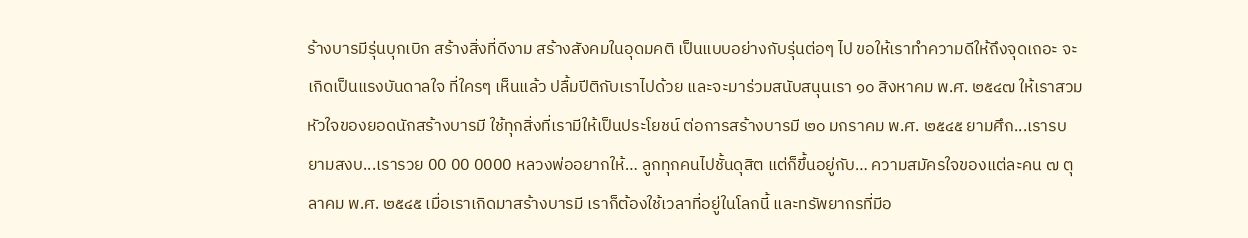ร้างบารมีรุ่นบุกเบิก สร้างสิ่งที่ดีงาม สร้างสังคมในอุดมคติ เป็นแบบอย่างกับรุ่นต่อๆ ไป ขอให้เราทำความดีให้ถึงจุดเถอะ จะเกิดเป็นแรงบันดาลใจ ที่ใครๆ เห็นแล้ว ปลื้มปีติกับเราไปด้วย และจะมาร่วมสนับสนุนเรา ๑๐ สิงหาคม พ.ศ. ๒๕๔๗ ให้เราสวมหัวใจของยอดนักสร้างบารมี ใช้ทุกสิ่งที่เรามีให้เป็นประโยชน์ ต่อการสร้างบารมี ๒๐ มกราคม พ.ศ. ๒๕๔๕ ยามศึก...เรารบ ยามสงบ...เรารวย 00 00 0000 หลวงพ่ออยากให้… ลูกทุกคนไปชั้นดุสิต แต่ก็ขึ้นอยู่กับ… ความสมัครใจของแต่ละคน ๗ ตุลาคม พ.ศ. ๒๕๔๕ เมื่อเราเกิดมาสร้างบารมี เราก็ต้องใช้เวลาที่อยู่ในโลกนี้ และทรัพยากรที่มีอ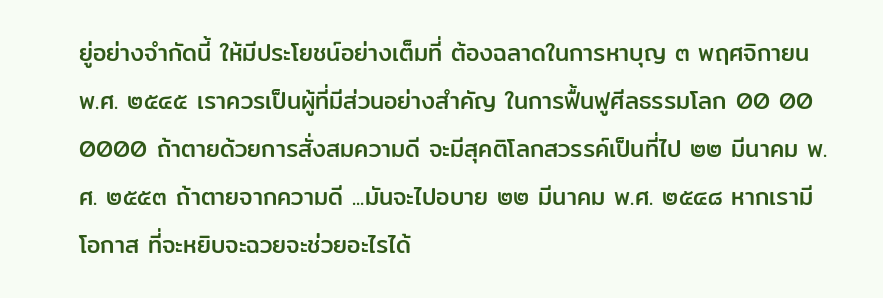ยู่อย่างจำกัดนี้ ให้มีประโยชน์อย่างเต็มที่ ต้องฉลาดในการหาบุญ ๓ พฤศจิกายน พ.ศ. ๒๕๔๕ เราควรเป็นผู้ที่มีส่วนอย่างสำคัญ ในการฟื้นฟูศีลธรรมโลก 00 00 0000 ถ้าตายด้วยการสั่งสมความดี จะมีสุคติโลกสวรรค์เป็นที่ไป ๒๒ มีนาคม พ.ศ. ๒๕๕๓ ถ้าตายจากความดี ...มันจะไปอบาย ๒๒ มีนาคม พ.ศ. ๒๕๔๘ หากเรามีโอกาส ที่จะหยิบจะฉวยจะช่วยอะไรได้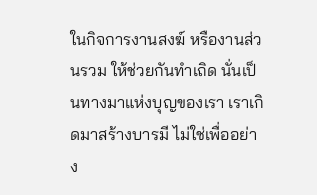ในกิจการงานสงฆ์ หรืองานส่วนรวม ให้ช่วยกันทำเถิด นั่นเป็นทางมาแห่งบุญของเรา เราเกิดมาสร้างบารมี ไม่ใช่เพื่ออย่าง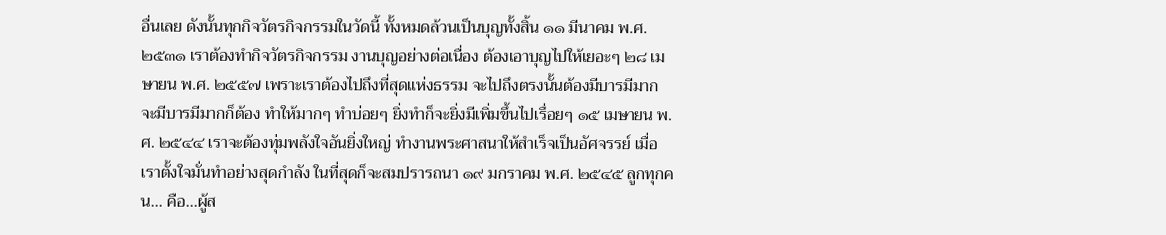อื่นเลย ดังนั้นทุกกิจวัตรกิจกรรมในวัดนี้ ทั้งหมดล้วนเป็นบุญทั้งสิ้น ๑๑ มีนาคม พ.ศ. ๒๕๓๑ เราต้องทำกิจวัตรกิจกรรม งานบุญอย่างต่อเนื่อง ต้องเอาบุญไปให้เยอะๆ ๒๘ เมษายน พ.ศ. ๒๕๕๗ เพราะเราต้องไปถึงที่สุดแห่งธรรม จะไปถึงตรงนั้นต้องมีบารมีมาก จะมีบารมีมากก็ต้อง ทำให้มากๆ ทำบ่อยๆ ยิ่งทำก็จะยิ่งมีเพิ่มขึ้นไปเรื่อยๆ ๑๕ เมษายน พ.ศ. ๒๕๔๔ เราจะต้องทุ่มพลังใจอันยิ่งใหญ่ ทำงานพระศาสนาให้สำเร็จเป็นอัศจรรย์ เมื่อเราตั้งใจมั่นทำอย่างสุดกำลัง ในที่สุดก็จะสมปรารถนา ๑๙ มกราคม พ.ศ. ๒๕๔๕ ลูกทุกคน... คือ...ผู้ส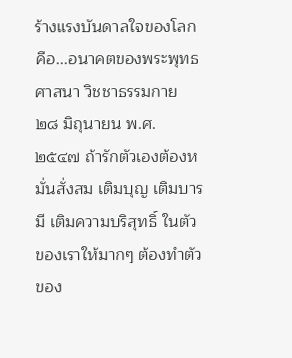ร้างแรงบันดาลใจของโลก คือ...อนาคตของพระพุทธศาสนา วิชชาธรรมกาย ๒๘ มิถุนายน พ.ศ. ๒๕๔๗ ถ้ารักตัวเองต้องหมั่นสั่งสม เติมบุญ เติมบารมี เติมความบริสุทธิ์ ในตัวของเราให้มากๆ ต้องทำตัวของ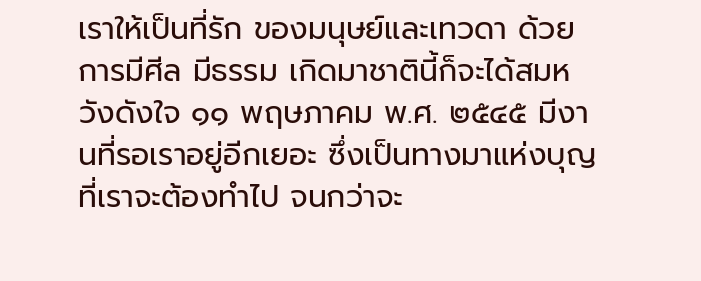เราให้เป็นที่รัก ของมนุษย์และเทวดา ด้วยการมีศีล มีธรรม เกิดมาชาตินี้ก็จะได้สมหวังดังใจ ๑๑ พฤษภาคม พ.ศ. ๒๕๔๕ มีงานที่รอเราอยู่อีกเยอะ ซึ่งเป็นทางมาแห่งบุญ ที่เราจะต้องทำไป จนกว่าจะ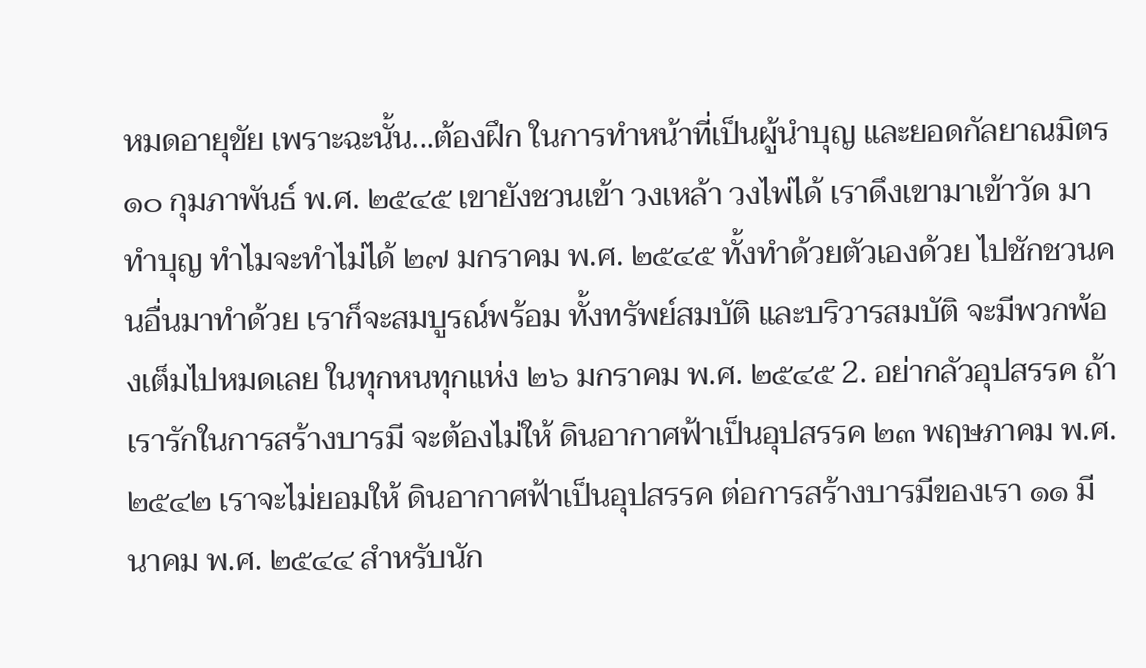หมดอายุขัย เพราะฉะนั้น...ต้องฝึก ในการทำหน้าที่เป็นผู้นำบุญ และยอดกัลยาณมิตร ๑๐ กุมภาพันธ์ พ.ศ. ๒๕๔๕ เขายังชวนเข้า วงเหล้า วงไพ่ได้ เราดึงเขามาเข้าวัด มาทำบุญ ทำไมจะทำไม่ได้ ๒๗ มกราคม พ.ศ. ๒๕๔๕ ทั้งทำด้วยตัวเองด้วย ไปชักชวนคนอื่นมาทำด้วย เราก็จะสมบูรณ์พร้อม ทั้งทรัพย์สมบัติ และบริวารสมบัติ จะมีพวกพ้องเต็มไปหมดเลย ในทุกหนทุกแห่ง ๒๖ มกราคม พ.ศ. ๒๕๔๕ 2. อย่ากลัวอุปสรรค ถ้าเรารักในการสร้างบารมี จะต้องไม่ให้ ดินอากาศฟ้าเป็นอุปสรรค ๒๓ พฤษภาคม พ.ศ. ๒๕๔๒ เราจะไม่ยอมให้ ดินอากาศฟ้าเป็นอุปสรรค ต่อการสร้างบารมีของเรา ๑๑ มีนาคม พ.ศ. ๒๕๔๔ สำหรับนัก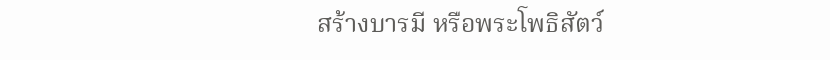สร้างบารมี หรือพระโพธิสัตว์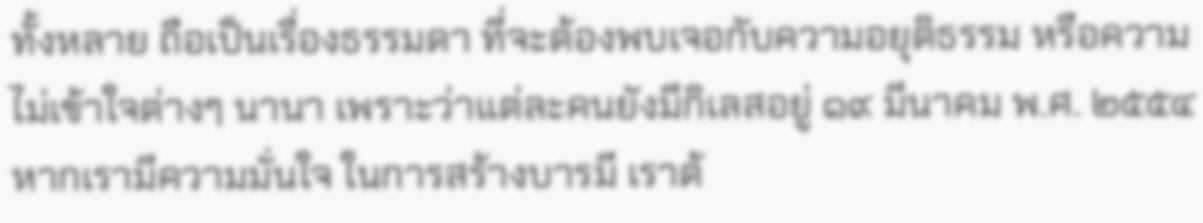ทั้งหลาย ถือเป็นเรื่องธรรมดา ที่จะต้องพบเจอกับความอยุติธรรม หรือความไม่เข้าใจต่างๆ นานา เพราะว่าแต่ละคนยังมีกิเลสอยู่ ๑๙ มีนาคม พ.ศ. ๒๕๕๔ หากเรามีความมั่นใจ ในการสร้างบารมี เราต้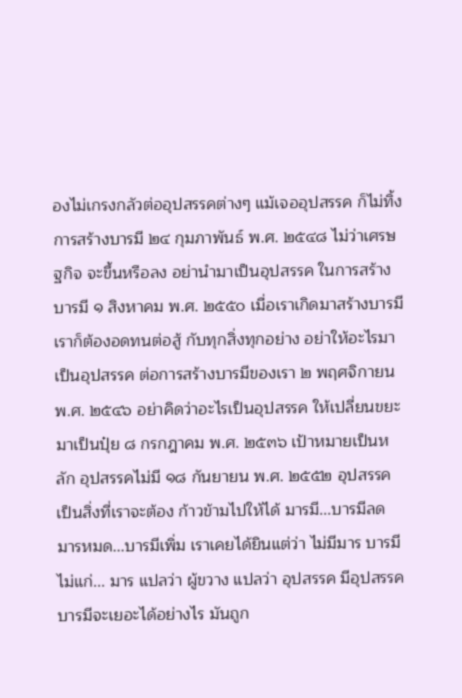องไม่เกรงกลัวต่ออุปสรรคต่างๆ แม้เจออุปสรรค ก็ไม่ทิ้งการสร้างบารมี ๒๔ กุมภาพันธ์ พ.ศ. ๒๕๔๘ ไม่ว่าเศรษฐกิจ จะขึ้นหรือลง อย่านำมาเป็นอุปสรรค ในการสร้างบารมี ๑ สิงหาคม พ.ศ. ๒๕๕๐ เมื่อเราเกิดมาสร้างบารมี เราก็ต้องอดทนต่อสู้ กับทุกสิ่งทุกอย่าง อย่าให้อะไรมาเป็นอุปสรรค ต่อการสร้างบารมีของเรา ๒ พฤศจิกายน พ.ศ. ๒๕๔๖ อย่าคิดว่าอะไรเป็นอุปสรรค ให้เปลี่ยนขยะมาเป็นปุ๋ย ๘ กรกฎาคม พ.ศ. ๒๕๓๖ เป้าหมายเป็นหลัก อุปสรรคไม่มี ๑๘ กันยายน พ.ศ. ๒๕๕๒ อุปสรรค เป็นสิ่งที่เราจะต้อง ก้าวข้ามไปให้ได้ มารมี...บารมีลด มารหมด...บารมีเพิ่ม เราเคยได้ยินแต่ว่า ไม่มีมาร บารมีไม่แก่... มาร แปลว่า ผู้ขวาง แปลว่า อุปสรรค มีอุปสรรคบารมีจะเยอะได้อย่างไร มันถูก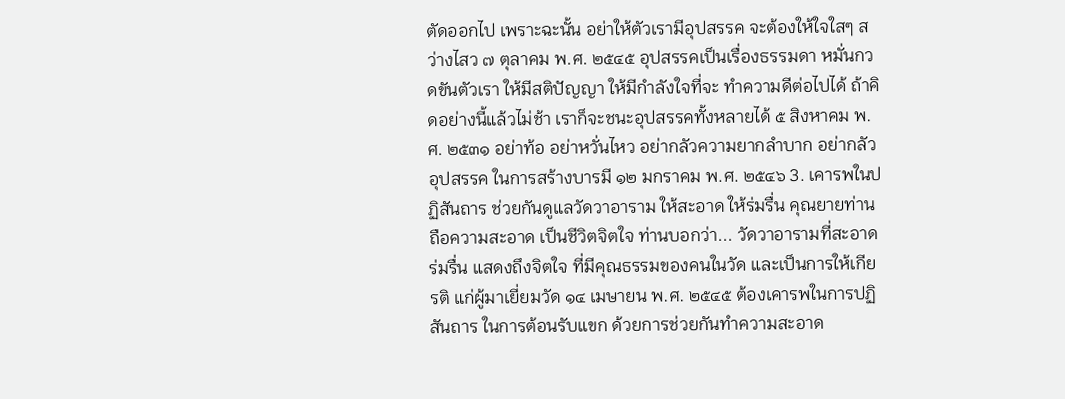ตัดออกไป เพราะฉะนั้น อย่าให้ตัวเรามีอุปสรรค จะต้องให้ใจใสๆ สว่างไสว ๗ ตุลาคม พ.ศ. ๒๕๔๕ อุปสรรคเป็นเรื่องธรรมดา หมั่นกวดขันตัวเรา ให้มีสติปัญญา ให้มีกำลังใจที่จะ ทำความดีต่อไปได้ ถ้าคิดอย่างนี้แล้วไม่ช้า เราก็จะชนะอุปสรรคทั้งหลายได้ ๕ สิงหาคม พ.ศ. ๒๕๓๑ อย่าท้อ อย่าหวั่นไหว อย่ากลัวความยากลำบาก อย่ากลัวอุปสรรค ในการสร้างบารมี ๑๒ มกราคม พ.ศ. ๒๕๔๖ 3. เคารพในปฏิสันถาร ช่วยกันดูแลวัดวาอาราม ให้สะอาด ให้ร่มรื่น คุณยายท่านถือความสะอาด เป็นชีวิตจิตใจ ท่านบอกว่า... วัดวาอารามที่สะอาด ร่มรื่น แสดงถึงจิตใจ ที่มีคุณธรรมของคนในวัด และเป็นการให้เกียรติ แก่ผู้มาเยี่ยมวัด ๑๔ เมษายน พ.ศ. ๒๕๔๕ ต้องเคารพในการปฏิสันถาร ในการต้อนรับแขก ด้วยการช่วยกันทำความสะอาด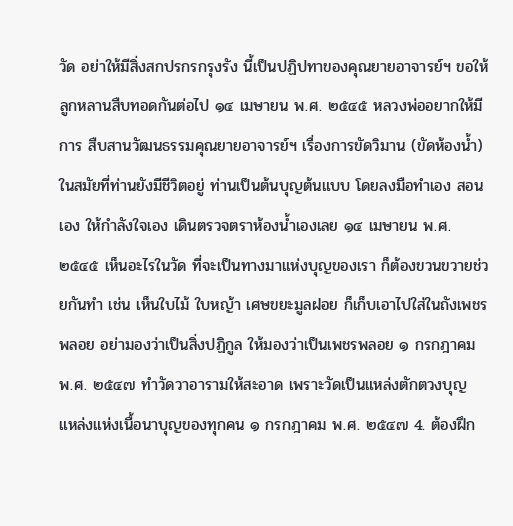วัด อย่าให้มีสิ่งสกปรกรกรุงรัง นี้เป็นปฏิปทาของคุณยายอาจารย์ฯ ขอให้ลูกหลานสืบทอดกันต่อไป ๑๔ เมษายน พ.ศ. ๒๕๔๕ หลวงพ่ออยากให้มีการ สืบสานวัฒนธรรมคุณยายอาจารย์ฯ เรื่องการขัดวิมาน (ขัดห้องน้ำ) ในสมัยที่ท่านยังมีชีวิตอยู่ ท่านเป็นต้นบุญต้นแบบ โดยลงมือทำเอง สอนเอง ให้กำลังใจเอง เดินตรวจตราห้องน้ำเองเลย ๑๔ เมษายน พ.ศ. ๒๕๔๕ เห็นอะไรในวัด ที่จะเป็นทางมาแห่งบุญของเรา ก็ต้องขวนขวายช่วยกันทำ เช่น เห็นใบไม้ ใบหญ้า เศษขยะมูลฝอย ก็เก็บเอาไปใส่ในถังเพชรพลอย อย่ามองว่าเป็นสิ่งปฏิกูล ให้มองว่าเป็นเพชรพลอย ๑ กรกฎาคม พ.ศ. ๒๕๔๗ ทำวัดวาอารามให้สะอาด เพราะวัดเป็นแหล่งตักตวงบุญ แหล่งแห่งเนื้อนาบุญของทุกคน ๑ กรกฎาคม พ.ศ. ๒๕๔๗ 4. ต้องฝึก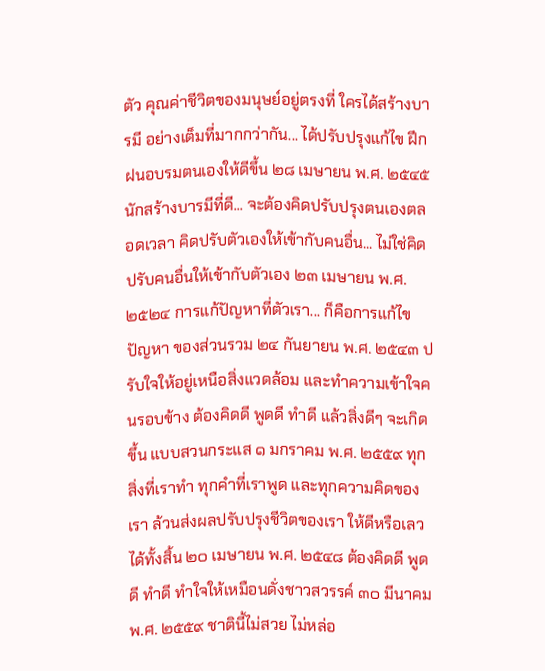ตัว คุณค่าชีวิตของมนุษย์อยู่ตรงที่ ใครได้สร้างบารมี อย่างเต็มที่มากกว่ากัน... ได้ปรับปรุงแก้ไข ฝึกฝนอบรมตนเองให้ดีขึ้น ๒๘ เมษายน พ.ศ. ๒๕๔๕ นักสร้างบารมีที่ดี... จะต้องคิดปรับปรุงตนเองตลอดเวลา คิดปรับตัวเองให้เข้ากับคนอื่น... ไม่ใช่คิดปรับคนอื่นให้เข้ากับตัวเอง ๒๓ เมษายน พ.ศ. ๒๕๒๔ การแก้ปัญหาที่ตัวเรา... ก็คือการแก้ไขปัญหา ของส่วนรวม ๒๔ กันยายน พ.ศ. ๒๕๔๓ ปรับใจให้อยู่เหนือสิ่งแวดล้อม และทำความเข้าใจคนรอบข้าง ต้องคิดดี พูดดี ทำดี แล้วสิ่งดีๆ จะเกิดขึ้น แบบสวนกระแส ๑ มกราคม พ.ศ. ๒๕๕๙ ทุกสิ่งที่เราทำ ทุกคำที่เราพูด และทุกความคิดของเรา ล้วนส่งผลปรับปรุงชีวิตของเรา ให้ดีหรือเลวได้ทั้งสิ้น ๒๐ เมษายน พ.ศ. ๒๕๔๘ ต้องคิดดี พูดดี ทำดี ทำใจให้เหมือนดั่งชาวสวรรค์ ๓๐ มีนาคม พ.ศ. ๒๕๕๙ ชาตินี้ไม่สวย ไม่หล่อ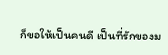ก็ขอให้เป็นคนดี เป็นที่รักของม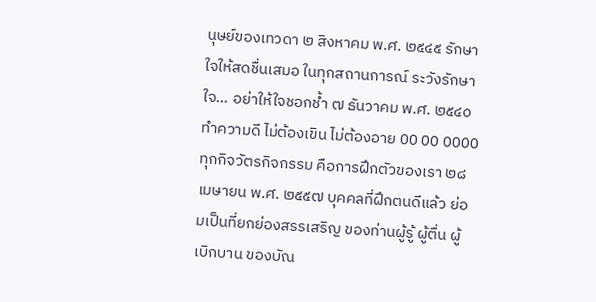นุษย์ของเทวดา ๒ สิงหาคม พ.ศ. ๒๕๔๕ รักษาใจให้สดชื่นเสมอ ในทุกสถานการณ์ ระวังรักษาใจ… อย่าให้ใจชอกช้ำ ๗ ธันวาคม พ.ศ. ๒๕๔๐ ทำความดี ไม่ต้องเขิน ไม่ต้องอาย 00 00 0000 ทุกกิจวัตรกิจกรรม คือการฝึกตัวของเรา ๒๘ เมษายน พ.ศ. ๒๕๕๗ บุคคลที่ฝึกตนดีแล้ว ย่อมเป็นที่ยกย่องสรรเสริญ ของท่านผู้รู้ ผู้ตื่น ผู้เบิกบาน ของบัณ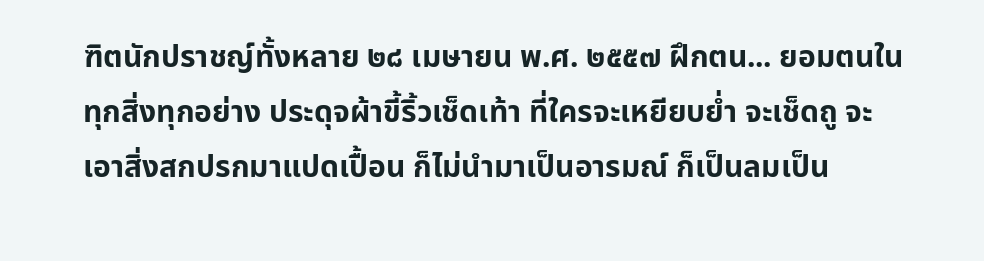ฑิตนักปราชญ์ทั้งหลาย ๒๘ เมษายน พ.ศ. ๒๕๕๗ ฝึกตน... ยอมตนในทุกสิ่งทุกอย่าง ประดุจผ้าขี้ริ้วเช็ดเท้า ที่ใครจะเหยียบย่ำ จะเช็ดถู จะเอาสิ่งสกปรกมาแปดเปื้อน ก็ไม่นำมาเป็นอารมณ์ ก็เป็นลมเป็น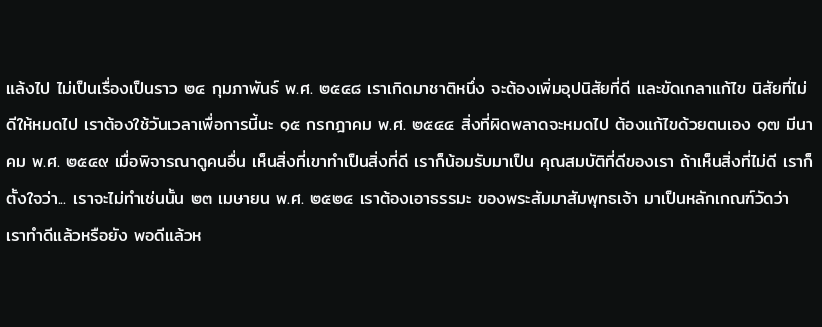แล้งไป ไม่เป็นเรื่องเป็นราว ๒๔ กุมภาพันธ์ พ.ศ. ๒๕๔๘ เราเกิดมาชาติหนึ่ง จะต้องเพิ่มอุปนิสัยที่ดี และขัดเกลาแก้ไข นิสัยที่ไม่ดีให้หมดไป เราต้องใช้วันเวลาเพื่อการนี้นะ ๑๕ กรกฎาคม พ.ศ. ๒๕๔๔ สิ่งที่ผิดพลาดจะหมดไป ต้องแก้ไขด้วยตนเอง ๑๗ มีนาคม พ.ศ. ๒๕๔๙ เมื่อพิจารณาดูคนอื่น เห็นสิ่งที่เขาทำเป็นสิ่งที่ดี เราก็น้อมรับมาเป็น คุณสมบัติที่ดีของเรา ถ้าเห็นสิ่งที่ไม่ดี เราก็ตั้งใจว่า... เราจะไม่ทำเช่นนั้น ๒๓ เมษายน พ.ศ. ๒๕๒๔ เราต้องเอาธรรมะ ของพระสัมมาสัมพุทธเจ้า มาเป็นหลักเกณฑ์วัดว่า เราทำดีแล้วหรือยัง พอดีแล้วห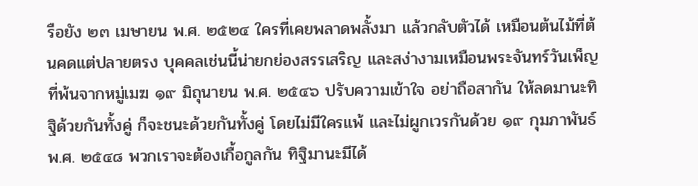รือยัง ๒๓ เมษายน พ.ศ. ๒๕๒๔ ใครที่เคยพลาดพลั้งมา แล้วกลับตัวได้ เหมือนต้นไม้ที่ต้นคดแต่ปลายตรง บุคคลเช่นนี้น่ายกย่องสรรเสริญ และสง่างามเหมือนพระจันทร์วันเพ็ญ ที่พ้นจากหมู่เมฆ ๑๙ มิถุนายน พ.ศ. ๒๕๔๖ ปรับความเข้าใจ อย่าถือสากัน ให้ลดมานะทิฐิด้วยกันทั้งคู่ ก็จะชนะด้วยกันทั้งคู่ โดยไม่มีใครแพ้ และไม่ผูกเวรกันด้วย ๑๙ กุมภาพันธ์ พ.ศ. ๒๕๔๘ พวกเราจะต้องเกื้อกูลกัน ทิฐิมานะมีได้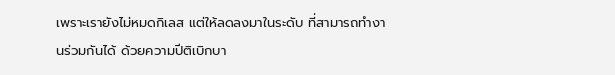เพราะเรายังไม่หมดกิเลส แต่ให้ลดลงมาในระดับ ที่สามารถทำงานร่วมกันได้ ด้วยความปีติเบิกบา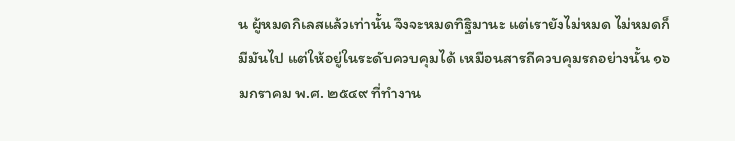น ผู้หมดกิเลสแล้วเท่านั้น จึงจะหมดทิฐิมานะ แต่เรายังไม่หมด ไม่หมดก็มีมันไป แต่ให้อยู่ในระดับควบคุมได้ เหมือนสารถีควบคุมรถอย่างนั้น ๑๖ มกราคม พ.ศ. ๒๕๔๙ ที่ทำงาน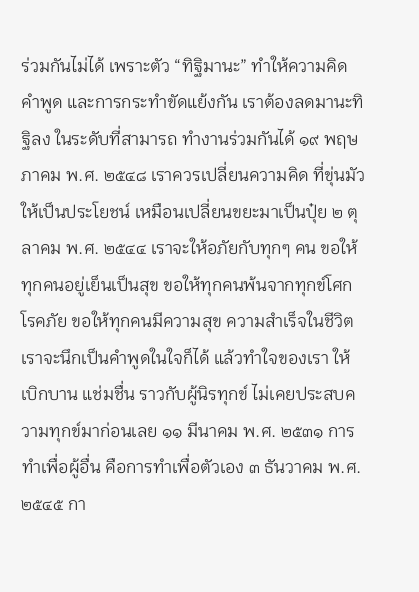ร่วมกันไม่ได้ เพราะตัว “ทิฐิมานะ” ทำให้ความคิด คำพูด และการกระทำขัดแย้งกัน เราต้องลดมานะทิฐิลง ในระดับที่สามารถ ทำงานร่วมกันได้ ๑๙ พฤษภาคม พ.ศ. ๒๕๔๘ เราควรเปลี่ยนความคิด ที่ขุ่นมัวให้เป็นประโยชน์ เหมือนเปลี่ยนขยะมาเป็นปุ๋ย ๒ ตุลาคม พ.ศ. ๒๕๔๔ เราจะให้อภัยกับทุกๆ คน ขอให้ทุกคนอยู่เย็นเป็นสุข ขอให้ทุกคนพ้นจากทุกข์โศกโรคภัย ขอให้ทุกคนมีความสุข ความสำเร็จในชีวิต เราจะนึกเป็นคำพูดในใจก็ได้ แล้วทำใจของเรา ให้เบิกบาน แช่มชื่น ราวกับผู้นิรทุกข์ ไม่เคยประสบความทุกข์มาก่อนเลย ๑๑ มีนาคม พ.ศ. ๒๕๓๑ การทำเพื่อผู้อื่น คือการทำเพื่อตัวเอง ๓ ธันวาคม พ.ศ. ๒๕๔๕ กา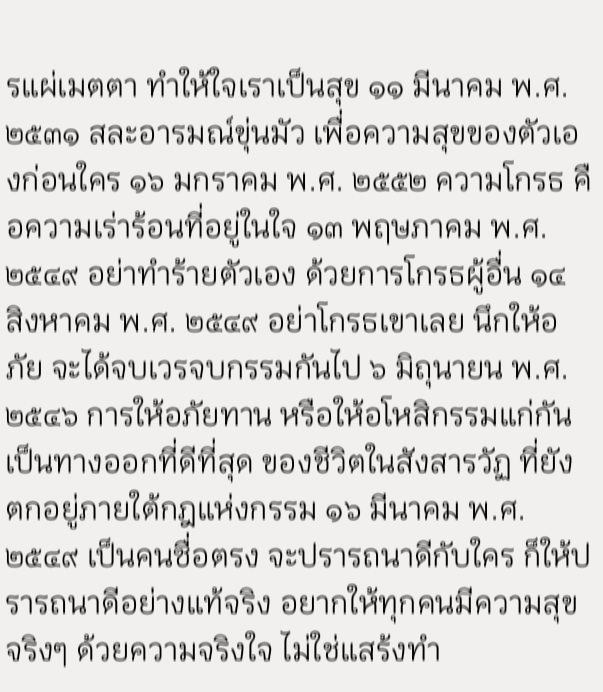รแผ่เมตตา ทำให้ใจเราเป็นสุข ๑๑ มีนาคม พ.ศ. ๒๕๓๑ สละอารมณ์ขุ่นมัว เพื่อความสุขของตัวเองก่อนใคร ๑๖ มกราคม พ.ศ. ๒๕๕๒ ความโกรธ คือความเร่าร้อนที่อยู่ในใจ ๑๓ พฤษภาคม พ.ศ. ๒๕๔๙ อย่าทำร้ายตัวเอง ด้วยการโกรธผู้อื่น ๑๔ สิงหาคม พ.ศ. ๒๕๔๙ อย่าโกรธเขาเลย นึกให้อภัย จะได้จบเวรจบกรรมกันไป ๖ มิถุนายน พ.ศ. ๒๕๔๖ การให้อภัยทาน หรือให้อโหสิกรรมแก่กัน เป็นทางออกที่ดีที่สุด ของชีวิตในสังสารวัฏ ที่ยังตกอยู่ภายใต้กฎแห่งกรรม ๑๖ มีนาคม พ.ศ. ๒๕๔๙ เป็นคนซื่อตรง จะปรารถนาดีกับใคร ก็ให้ปรารถนาดีอย่างแท้จริง อยากให้ทุกคนมีความสุขจริงๆ ด้วยความจริงใจ ไม่ใช่แสร้งทำ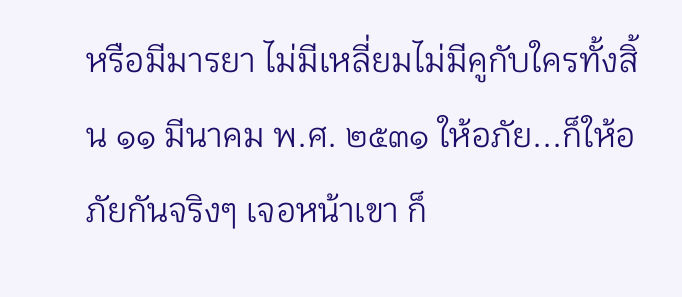หรือมีมารยา ไม่มีเหลี่ยมไม่มีคูกับใครทั้งสิ้น ๑๑ มีนาคม พ.ศ. ๒๕๓๑ ให้อภัย...ก็ให้อภัยกันจริงๆ เจอหน้าเขา ก็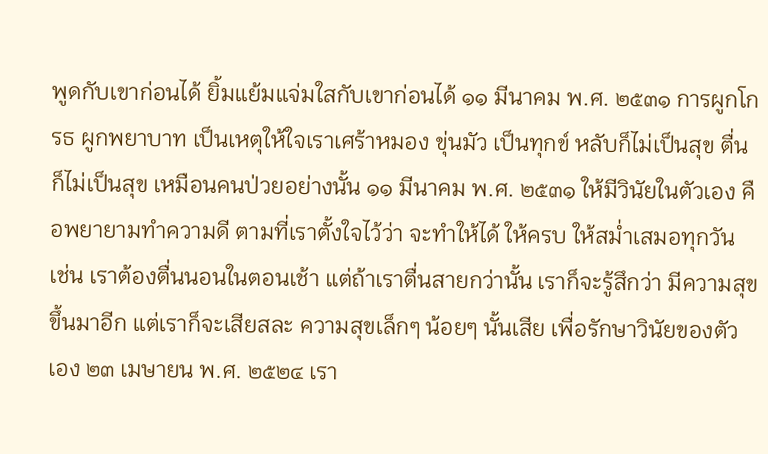พูดกับเขาก่อนได้ ยิ้มแย้มแจ่มใสกับเขาก่อนได้ ๑๑ มีนาคม พ.ศ. ๒๕๓๑ การผูกโกรธ ผูกพยาบาท เป็นเหตุให้ใจเราเศร้าหมอง ขุ่นมัว เป็นทุกข์ หลับก็ไม่เป็นสุข ตื่นก็ไม่เป็นสุข เหมือนคนป่วยอย่างนั้น ๑๑ มีนาคม พ.ศ. ๒๕๓๑ ให้มีวินัยในตัวเอง คือพยายามทำความดี ตามที่เราตั้งใจไว้ว่า จะทำให้ได้ ให้ครบ ให้สม่ำเสมอทุกวัน เช่น เราต้องตื่นนอนในตอนเช้า แต่ถ้าเราตื่นสายกว่านั้น เราก็จะรู้สึกว่า มีความสุขขึ้นมาอีก แต่เราก็จะเสียสละ ความสุขเล็กๆ น้อยๆ นั้นเสีย เพื่อรักษาวินัยของตัวเอง ๒๓ เมษายน พ.ศ. ๒๕๒๔ เรา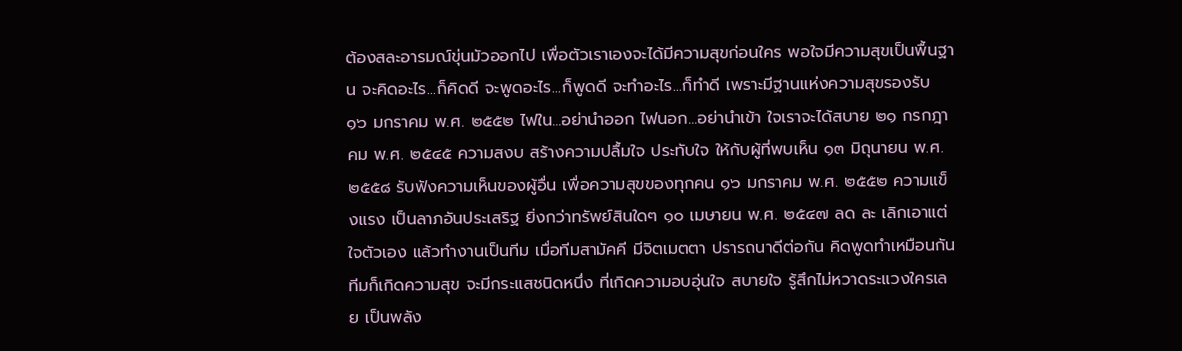ต้องสละอารมณ์ขุ่นมัวออกไป เพื่อตัวเราเองจะได้มีความสุขก่อนใคร พอใจมีความสุขเป็นพื้นฐาน จะคิดอะไร...ก็คิดดี จะพูดอะไร...ก็พูดดี จะทำอะไร...ก็ทำดี เพราะมีฐานแห่งความสุขรองรับ ๑๖ มกราคม พ.ศ. ๒๕๕๒ ไฟใน...อย่านำออก ไฟนอก...อย่านำเข้า ใจเราจะได้สบาย ๒๑ กรกฎาคม พ.ศ. ๒๕๔๕ ความสงบ สร้างความปลื้มใจ ประทับใจ ให้กับผู้ที่พบเห็น ๑๓ มิถุนายน พ.ศ. ๒๕๕๘ รับฟังความเห็นของผู้อื่น เพื่อความสุขของทุกคน ๑๖ มกราคม พ.ศ. ๒๕๕๒ ความแข็งแรง เป็นลาภอันประเสริฐ ยิ่งกว่าทรัพย์สินใดๆ ๑๐ เมษายน พ.ศ. ๒๕๔๗ ลด ละ เลิกเอาแต่ใจตัวเอง แล้วทำงานเป็นทีม เมื่อทีมสามัคคี มีจิตเมตตา ปรารถนาดีต่อกัน คิดพูดทำเหมือนกัน ทีมก็เกิดความสุข จะมีกระแสชนิดหนึ่ง ที่เกิดความอบอุ่นใจ สบายใจ รู้สึกไม่หวาดระแวงใครเลย เป็นพลัง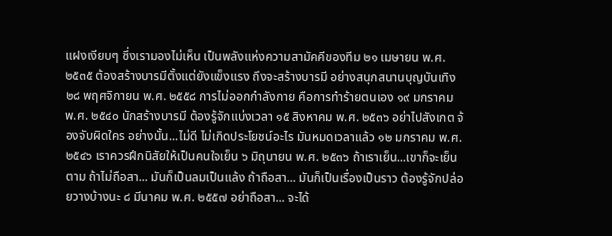แฝงเงียบๆ ซึ่งเรามองไม่เห็น เป็นพลังแห่งความสามัคคีของทีม ๒๑ เมษายน พ.ศ. ๒๕๓๕ ต้องสร้างบารมีตั้งแต่ยังแข็งแรง ถึงจะสร้างบารมี อย่างสนุกสนานบุญบันเทิง ๒๘ พฤศจิกายน พ.ศ. ๒๕๕๘ การไม่ออกกำลังกาย คือการทำร้ายตนเอง ๑๙ มกราคม พ.ศ. ๒๕๔๐ นักสร้างบารมี ต้องรู้จักแบ่งเวลา ๑๕ สิงหาคม พ.ศ. ๒๕๓๖ อย่าไปสังเกต จ้องจับผิดใคร อย่างนั้น...ไม่ดี ไม่เกิดประโยชน์อะไร มันหมดเวลาแล้ว ๑๒ มกราคม พ.ศ. ๒๕๔๖ เราควรฝึกนิสัยให้เป็นคนใจเย็น ๖ มิถุนายน พ.ศ. ๒๕๓๖ ถ้าเราเย็น...เขาก็จะเย็นตาม ถ้าไม่ถือสา... มันก็เป็นลมเป็นแล้ง ถ้าถือสา... มันก็เป็นเรื่องเป็นราว ต้องรู้จักปล่อยวางบ้างนะ ๘ มีนาคม พ.ศ. ๒๕๕๗ อย่าถือสา... จะได้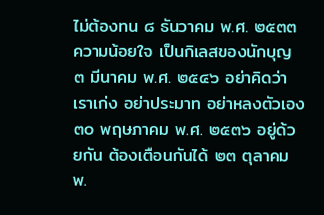ไม่ต้องทน ๘ ธันวาคม พ.ศ. ๒๕๓๓ ความน้อยใจ เป็นกิเลสของนักบุญ ๓ มีนาคม พ.ศ. ๒๕๔๖ อย่าคิดว่าเราเก่ง อย่าประมาท อย่าหลงตัวเอง ๓๐ พฤษภาคม พ.ศ. ๒๕๓๖ อยู่ด้วยกัน ต้องเตือนกันได้ ๒๓ ตุลาคม พ.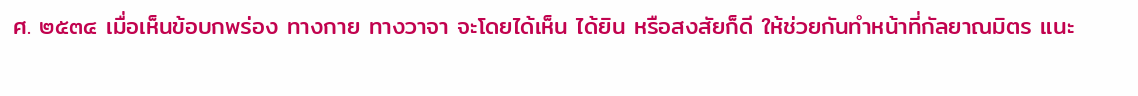ศ. ๒๕๓๔ เมื่อเห็นข้อบกพร่อง ทางกาย ทางวาจา จะโดยได้เห็น ได้ยิน หรือสงสัยก็ดี ให้ช่วยกันทำหน้าที่กัลยาณมิตร แนะ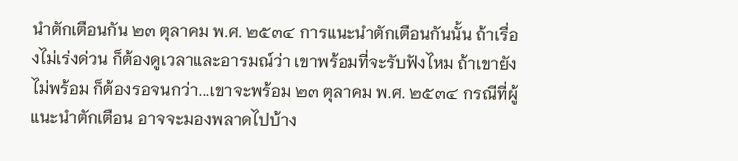นำตักเตือนกัน ๒๓ ตุลาคม พ.ศ. ๒๕๓๔ การแนะนำตักเตือนกันนั้น ถ้าเรื่องไม่เร่งด่วน ก็ต้องดูเวลาและอารมณ์ว่า เขาพร้อมที่จะรับฟังไหม ถ้าเขายังไม่พร้อม ก็ต้องรอจนกว่า...เขาจะพร้อม ๒๓ ตุลาคม พ.ศ. ๒๕๓๔ กรณีที่ผู้แนะนำตักเตือน อาจจะมองพลาดไปบ้าง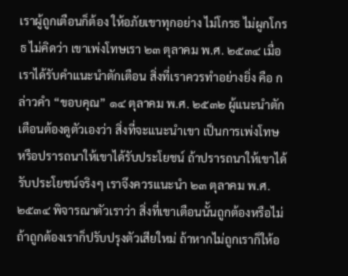เราผู้ถูกเตือนก็ต้อง ให้อภัยเขาทุกอย่าง ไม่โกรธ ไม่ผูกโกรธ ไม่คิดว่า เขาเพ่งโทษเรา ๒๓ ตุลาคม พ.ศ. ๒๕๓๔ เมื่อเราได้รับคำแนะนำตักเตือน สิ่งที่เราควรทำอย่างยิ่ง คือ กล่าวคำ “ขอบคุณ” ๑๔ ตุลาคม พ.ศ. ๒๕๓๒ ผู้แนะนำตักเตือนต้องดูตัวเองว่า สิ่งที่จะแนะนำเขา เป็นการเพ่งโทษ หรือปรารถนาให้เขาได้รับประโยชน์ ถ้าปรารถนาให้เขาได้รับประโยชน์จริงๆ เราจึงควรแนะนำ ๒๓ ตุลาคม พ.ศ. ๒๕๓๔ พิจารณาตัวเราว่า สิ่งที่เขาเตือนนั้นถูกต้องหรือไม่ ถ้าถูกต้องเราก็ปรับปรุงตัวเสียใหม่ ถ้าหากไม่ถูกเราก็ให้อ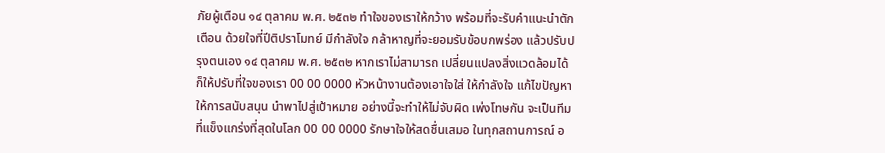ภัยผู้เตือน ๑๔ ตุลาคม พ.ศ. ๒๕๓๒ ทำใจของเราให้กว้าง พร้อมที่จะรับคำแนะนำตักเตือน ด้วยใจที่ปีติปราโมทย์ มีกำลังใจ กล้าหาญที่จะยอมรับข้อบกพร่อง แล้วปรับปรุงตนเอง ๑๔ ตุลาคม พ.ศ. ๒๕๓๒ หากเราไม่สามารถ เปลี่ยนแปลงสิ่งแวดล้อมได้ ก็ให้ปรับที่ใจของเรา 00 00 0000 หัวหน้างานต้องเอาใจใส่ ให้กำลังใจ แก้ไขปัญหา ให้การสนับสนุน นำพาไปสู่เป้าหมาย อย่างนี้จะทำให้ไม่จับผิด เพ่งโทษกัน จะเป็นทีมที่แข็งแกร่งที่สุดในโลก 00 00 0000 รักษาใจให้สดชื่นเสมอ ในทุกสถานการณ์ อ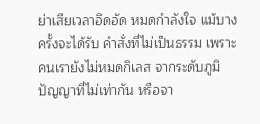ย่าเสียเวลาอึดอัด หมดกำลังใจ แม้บางครั้งจะได้รับ คำสั่งที่ไม่เป็นธรรม เพราะคนเรายังไม่หมดกิเลส จากระดับภูมิปัญญาที่ไม่เท่ากัน หรือจา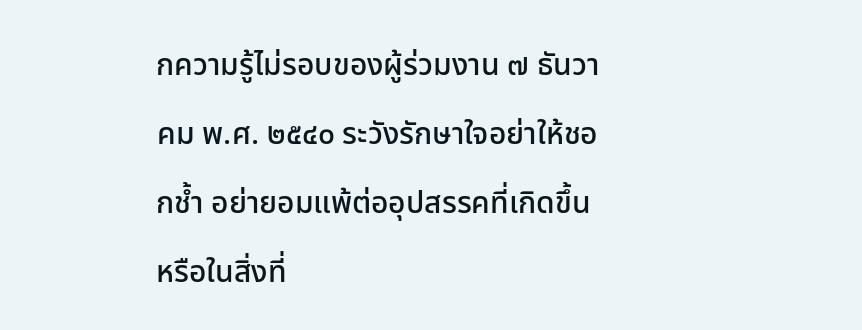กความรู้ไม่รอบของผู้ร่วมงาน ๗ ธันวาคม พ.ศ. ๒๕๔๐ ระวังรักษาใจอย่าให้ชอกช้ำ อย่ายอมแพ้ต่ออุปสรรคที่เกิดขึ้น หรือในสิ่งที่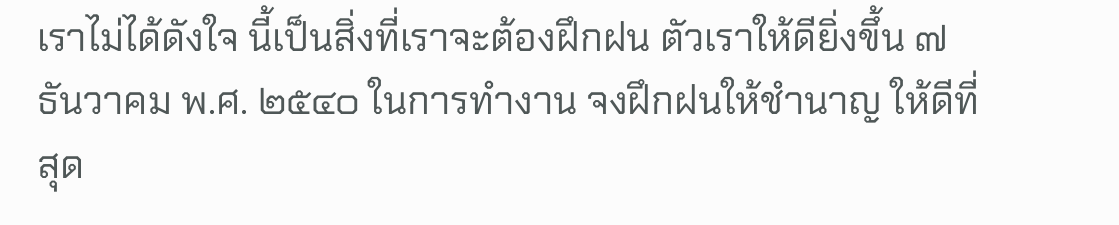เราไม่ได้ดังใจ นี้เป็นสิ่งที่เราจะต้องฝึกฝน ตัวเราให้ดียิ่งขึ้น ๗ ธันวาคม พ.ศ. ๒๕๔๐ ในการทำงาน จงฝึกฝนให้ชำนาญ ให้ดีที่สุด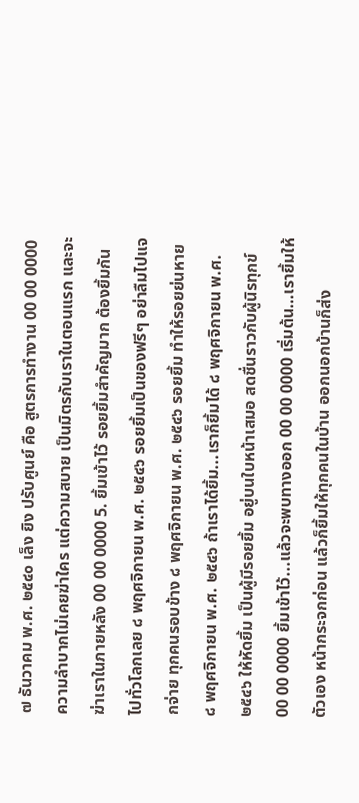๗ ธันวาคม พ.ศ. ๒๕๔๐ เล็ง ยิง ปรับศูนย์ คือ สูตรการทำงาน 00 00 0000 ความลำบากไม่เคยฆ่าใคร แต่ความสบาย เป็นมิตรกับเราในตอนแรก และจะฆ่าเราในภายหลัง 00 00 0000 5. ยิ้มเข้าไว้ รอยยิ้มสำคัญมาก ต้องยิ้มกันไปทั่วโลกเลย ๘ พฤศจิกายน พ.ศ. ๒๕๔๖ รอยยิ้มเป็นของฟรีๆ อย่าลืมไปแจกจ่าย ทุกคนรอบข้าง ๘ พฤศจิกายน พ.ศ. ๒๕๔๖ รอยยิ้ม ทำให้รอยย่นหาย ๘ พฤศจิกายน พ.ศ. ๒๕๔๖ ถ้าเราได้ยิ้ม...เราก็ยิ้มได้ ๘ พฤศจิกายน พ.ศ. ๒๕๔๖ ให้หัดยิ้ม เป็นผู้มีรอยยิ้ม อยู่บนใบหน้าเสมอ สดชื่นราวกับผู้นิรทุกข์ 00 00 0000 ยิ้มเข้าไว้...แล้วจะพบทางออก 00 00 0000 เริ่มต้น…เรายิ้มให้ตัวเอง หน้ากระจกก่อน แล้วก็ยิ้มให้ทุกคนในบ้าน ออกนอกบ้านก็ส่ง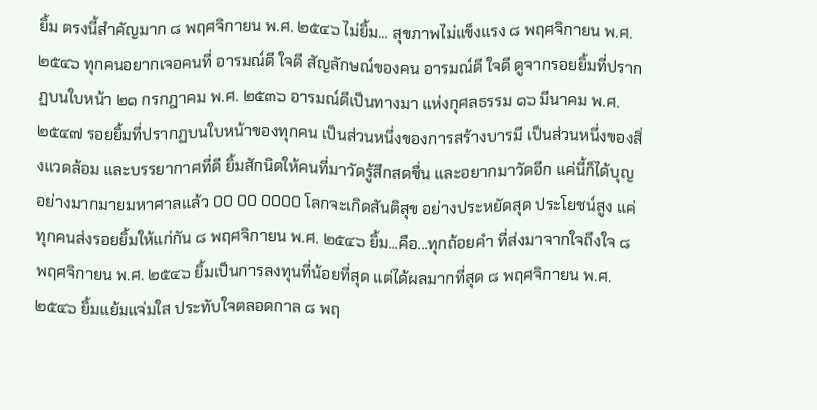ยิ้ม ตรงนี้สำคัญมาก ๘ พฤศจิกายน พ.ศ. ๒๕๔๖ ไม่ยิ้ม... สุขภาพไม่แข็งแรง ๘ พฤศจิกายน พ.ศ. ๒๕๔๖ ทุกคนอยากเจอคนที่ อารมณ์ดี ใจดี สัญลักษณ์ของคน อารมณ์ดี ใจดี ดูจากรอยยิ้มที่ปรากฏบนใบหน้า ๒๑ กรกฎาคม พ.ศ. ๒๕๓๖ อารมณ์ดีเป็นทางมา แห่งกุศลธรรม ๑๖ มีนาคม พ.ศ. ๒๕๔๗ รอยยิ้มที่ปรากฏบนใบหน้าของทุกคน เป็นส่วนหนึ่งของการสร้างบารมี เป็นส่วนหนึ่งของสิ่งแวดล้อม และบรรยากาศที่ดี ยิ้มสักนิดให้คนที่มาวัดรู้สึกสดชื่น และอยากมาวัดอีก แค่นี้ก็ได้บุญอย่างมากมายมหาศาลแล้ว 00 00 0000 โลกจะเกิดสันติสุข อย่างประหยัดสุด ประโยชน์สูง แค่ทุกคนส่งรอยยิ้มให้แก่กัน ๘ พฤศจิกายน พ.ศ. ๒๕๔๖ ยิ้ม...คือ...ทุกถ้อยคำ ที่ส่งมาจากใจถึงใจ ๘ พฤศจิกายน พ.ศ. ๒๕๔๖ ยิ้มเป็นการลงทุนที่น้อยที่สุด แต่ได้ผลมากที่สุด ๘ พฤศจิกายน พ.ศ. ๒๕๔๖ ยิ้มแย้มแจ่มใส ประทับใจตลอดกาล ๘ พฤ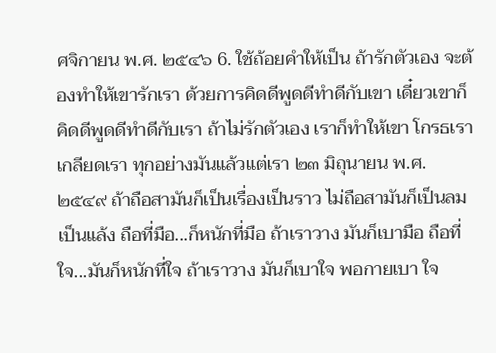ศจิกายน พ.ศ. ๒๕๔๖ 6. ใช้ถ้อยคำให้เป็น ถ้ารักตัวเอง จะต้องทำให้เขารักเรา ด้วยการคิดดีพูดดีทำดีกับเขา เดี๋ยวเขาก็คิดดีพูดดีทำดีกับเรา ถ้าไม่รักตัวเอง เราก็ทำให้เขา โกรธเรา เกลียดเรา ทุกอย่างมันแล้วแต่เรา ๒๓ มิถุนายน พ.ศ. ๒๕๔๙ ถ้าถือสามันก็เป็นเรื่องเป็นราว ไม่ถือสามันก็เป็นลมเป็นแล้ง ถือที่มือ...ก็หนักที่มือ ถ้าเราวาง มันก็เบามือ ถือที่ใจ...มันก็หนักที่ใจ ถ้าเราวาง มันก็เบาใจ พอกายเบา ใจ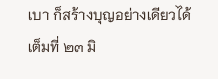เบา ก็สร้างบุญอย่างเดียวได้เต็มที่ ๒๓ มิ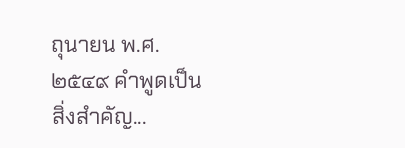ถุนายน พ.ศ. ๒๕๔๙ คำพูดเป็นสิ่งสำคัญ...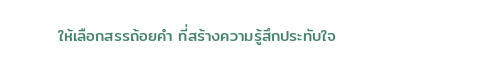ให้เลือกสรรถ้อยคำ ที่สร้างความรู้สึกประทับใจ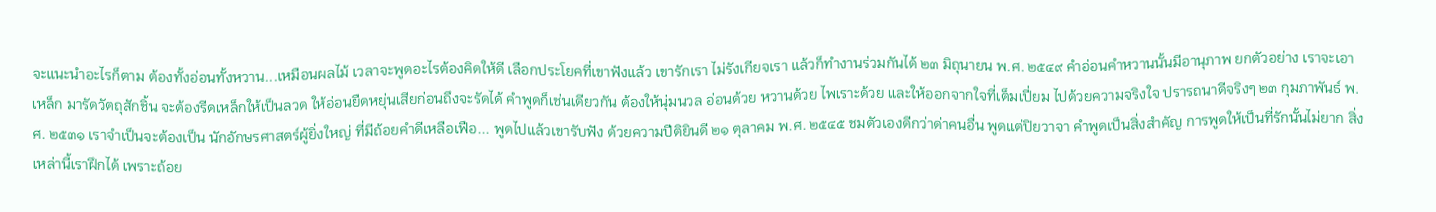จะแนะนำอะไรก็ตาม ต้องทั้งอ่อนทั้งหวาน...เหมือนผลไม้ เวลาจะพูดอะไรต้องคิดให้ดี เลือกประโยคที่เขาฟังแล้ว เขารักเรา ไม่รังเกียจเรา แล้วก็ทำงานร่วมกันได้ ๒๓ มิถุนายน พ.ศ. ๒๕๔๙ คำอ่อนคำหวานนั้นมีอานุภาพ ยกตัวอย่าง เราจะเอาเหล็ก มารัดวัตถุสักชิ้น จะต้องรีดเหล็กให้เป็นลวด ให้อ่อนยืดหยุ่นเสียก่อนถึงจะรัดได้ คำพูดก็เช่นเดียวกัน ต้องให้นุ่มนวล อ่อนด้วย หวานด้วย ไพเราะด้วย และให้ออกจากใจที่เต็มเปี่ยม ไปด้วยความจริงใจ ปรารถนาดีจริงๆ ๒๓ กุมภาพันธ์ พ.ศ. ๒๕๓๑ เราจำเป็นจะต้องเป็น นักอักษรศาสตร์ผู้ยิ่งใหญ่ ที่มีถ้อยคำดีเหลือเฟือ... พูดไปแล้วเขารับฟัง ด้วยความปีติยินดี ๒๑ ตุลาคม พ.ศ. ๒๕๔๕ ชมตัวเองดีกว่าด่าคนอื่น พูดแต่ปิยวาจา คำพูดเป็นสิ่งสำคัญ การพูดให้เป็นที่รักนั้นไม่ยาก สิ่งเหล่านี้เราฝึกได้ เพราะถ้อย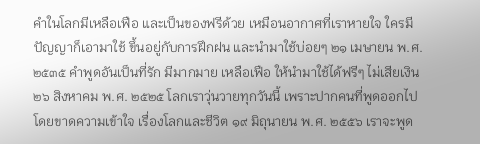คำในโลกมีเหลือเฟือ และเป็นของฟรีด้วย เหมือนอากาศที่เราหายใจ ใครมีปัญญาก็เอามาใช้ ขึ้นอยู่กับการฝึกฝน และนำมาใช้บ่อยๆ ๒๑ เมษายน พ.ศ. ๒๕๓๕ คำพูดอันเป็นที่รัก มีมากมาย เหลือเฟือ ให้นำมาใช้ได้ฟรีๆ ไม่เสียเงิน ๒๖ สิงหาคม พ.ศ. ๒๕๒๕ โลกเราวุ่นวายทุกวันนี้ เพราะปากคนที่พูดออกไป โดยขาดความเข้าใจ เรื่องโลกและชีวิต ๑๙ มิถุนายน พ.ศ. ๒๕๕๖ เราจะพูด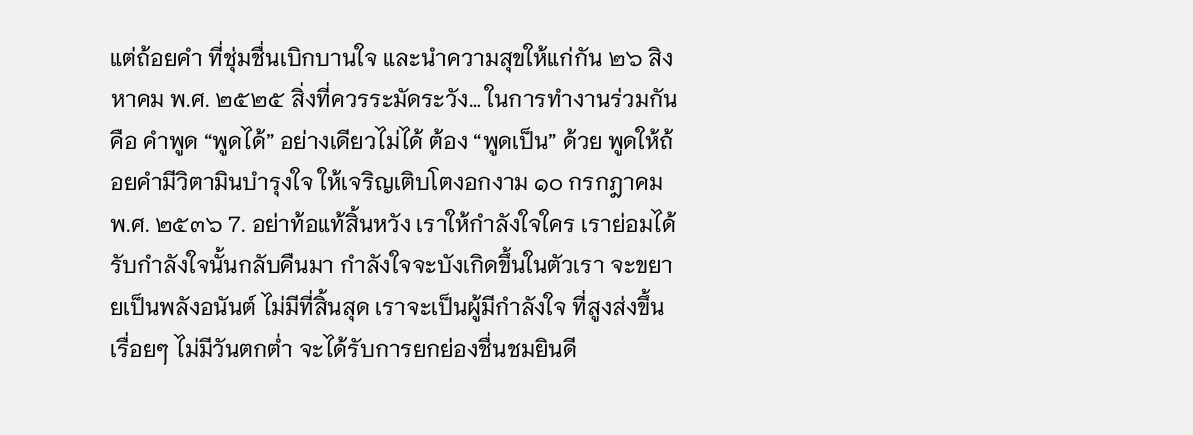แต่ถ้อยคำ ที่ชุ่มชื่นเบิกบานใจ และนำความสุขให้แก่กัน ๒๖ สิงหาคม พ.ศ. ๒๕๒๕ สิ่งที่ควรระมัดระวัง… ในการทำงานร่วมกัน คือ คำพูด “พูดได้” อย่างเดียวไม่ได้ ต้อง “พูดเป็น” ด้วย พูดให้ถ้อยคำมีวิตามินบำรุงใจ ให้เจริญเติบโตงอกงาม ๑๐ กรกฎาคม พ.ศ. ๒๕๓๖ 7. อย่าท้อแท้สิ้นหวัง เราให้กำลังใจใคร เราย่อมได้รับกำลังใจนั้นกลับคืนมา กำลังใจจะบังเกิดขึ้นในตัวเรา จะขยายเป็นพลังอนันต์ ไม่มีที่สิ้นสุด เราจะเป็นผู้มีกำลังใจ ที่สูงส่งขึ้นเรื่อยๆ ไม่มีวันตกต่ำ จะได้รับการยกย่องชื่นชมยินดี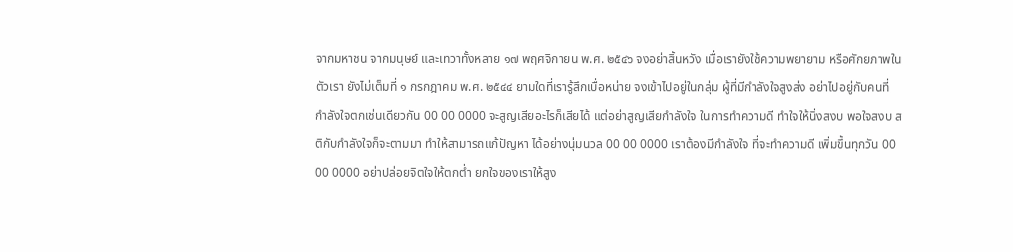จากมหาชน จากมนุษย์ และเทวาทั้งหลาย ๑๗ พฤศจิกายน พ.ศ. ๒๕๔๖ จงอย่าสิ้นหวัง เมื่อเรายังใช้ความพยายาม หรือศักยภาพในตัวเรา ยังไม่เต็มที่ ๑ กรกฎาคม พ.ศ. ๒๕๔๔ ยามใดที่เรารู้สึกเบื่อหน่าย จงเข้าไปอยู่ในกลุ่ม ผู้ที่มีกำลังใจสูงส่ง อย่าไปอยู่กับคนที่ กำลังใจตกเช่นเดียวกัน 00 00 0000 จะสูญเสียอะไรก็เสียได้ แต่อย่าสูญเสียกำลังใจ ในการทำความดี ทำใจให้นิ่งสงบ พอใจสงบ สติกับกำลังใจก็จะตามมา ทำให้สามารถแก้ปัญหา ได้อย่างนุ่มนวล 00 00 0000 เราต้องมีกำลังใจ ที่จะทำความดี เพิ่มขึ้นทุกวัน 00 00 0000 อย่าปล่อยจิตใจให้ตกต่ำ ยกใจของเราให้สูง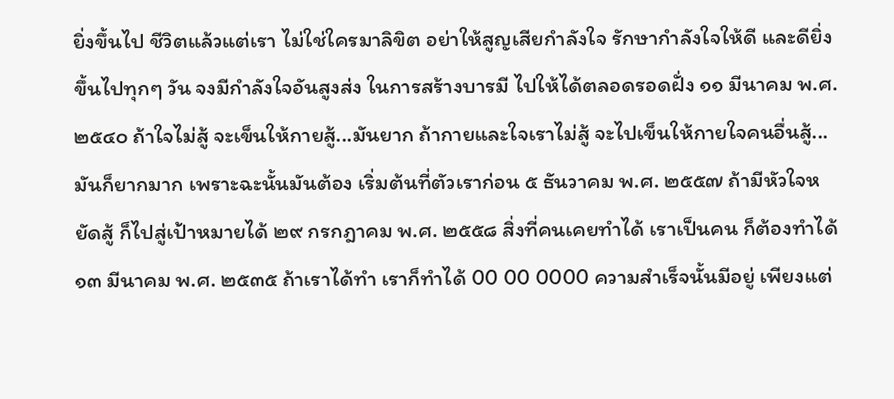ยิ่งขึ้นไป ชีวิตแล้วแต่เรา ไม่ใช่ใครมาลิขิต อย่าให้สูญเสียกำลังใจ รักษากำลังใจให้ดี และดียิ่งขึ้นไปทุกๆ วัน จงมีกำลังใจอันสูงส่ง ในการสร้างบารมี ไปให้ได้ตลอดรอดฝั่ง ๑๑ มีนาคม พ.ศ. ๒๕๔๐ ถ้าใจไม่สู้ จะเข็นให้กายสู้...มันยาก ถ้ากายและใจเราไม่สู้ จะไปเข็นให้กายใจคนอื่นสู้... มันก็ยากมาก เพราะฉะนั้นมันต้อง เริ่มต้นที่ตัวเราก่อน ๕ ธันวาคม พ.ศ. ๒๕๕๗ ถ้ามีหัวใจหยัดสู้ ก็ไปสู่เป้าหมายได้ ๒๙ กรกฎาคม พ.ศ. ๒๕๕๘ สิ่งที่คนเคยทำได้ เราเป็นคน ก็ต้องทำได้ ๑๓ มีนาคม พ.ศ. ๒๕๓๕ ถ้าเราได้ทำ เราก็ทำได้ 00 00 0000 ความสำเร็จนั้นมีอยู่ เพียงแต่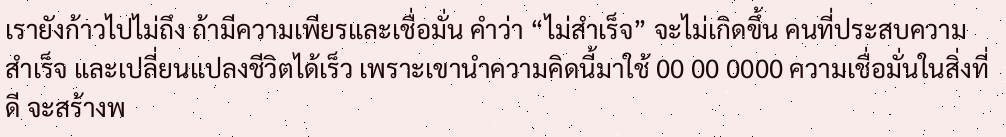เรายังก้าวไปไม่ถึง ถ้ามีความเพียรและเชื่อมั่น คำว่า “ไม่สำเร็จ” จะไม่เกิดขึ้น คนที่ประสบความสำเร็จ และเปลี่ยนแปลงชีวิตได้เร็ว เพราะเขานำความคิดนี้มาใช้ 00 00 0000 ความเชื่อมั่นในสิ่งที่ดี จะสร้างพ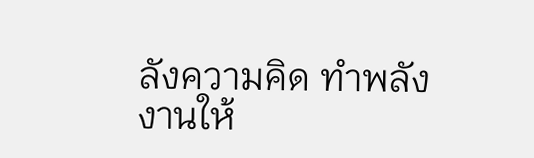ลังความคิด ทำพลังงานให้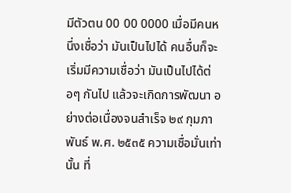มีตัวตน 00 00 0000 เมื่อมีคนหนึ่งเชื่อว่า มันเป็นไปได้ คนอื่นก็จะเริ่มมีความเชื่อว่า มันเป็นไปได้ต่อๆ กันไป แล้วจะเกิดการพัฒนา อย่างต่อเนื่องจนสำเร็จ ๒๙ กุมภาพันธ์ พ.ศ. ๒๕๓๕ ความเชื่อมั่นเท่านั้น ที่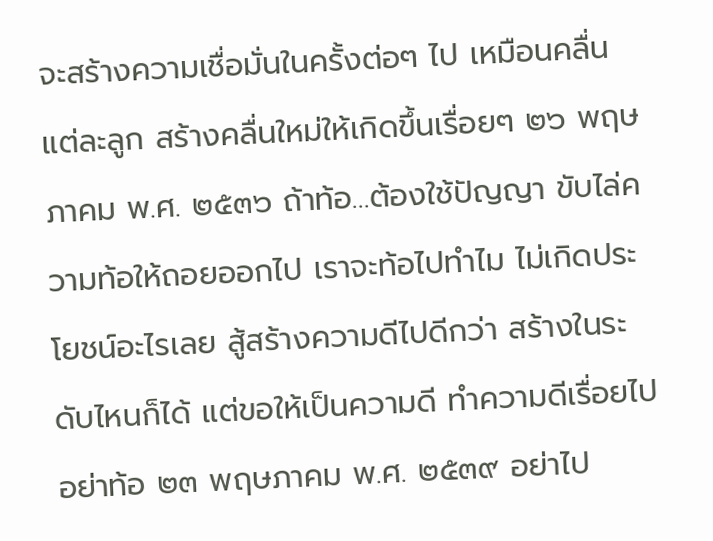จะสร้างความเชื่อมั่นในครั้งต่อๆ ไป เหมือนคลื่นแต่ละลูก สร้างคลื่นใหม่ให้เกิดขึ้นเรื่อยๆ ๒๖ พฤษภาคม พ.ศ. ๒๕๓๖ ถ้าท้อ…ต้องใช้ปัญญา ขับไล่ความท้อให้ถอยออกไป เราจะท้อไปทำไม ไม่เกิดประโยชน์อะไรเลย สู้สร้างความดีไปดีกว่า สร้างในระดับไหนก็ได้ แต่ขอให้เป็นความดี ทำความดีเรื่อยไป อย่าท้อ ๒๓ พฤษภาคม พ.ศ. ๒๕๓๙ อย่าไป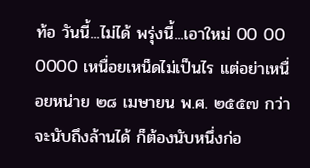ท้อ วันนี้...ไม่ได้ พรุ่งนี้...เอาใหม่ 00 00 0000 เหนื่อยเหน็ดไม่เป็นไร แต่อย่าเหนื่อยหน่าย ๒๘ เมษายน พ.ศ. ๒๕๕๗ กว่าจะนับถึงล้านได้ ก็ต้องนับหนึ่งก่อ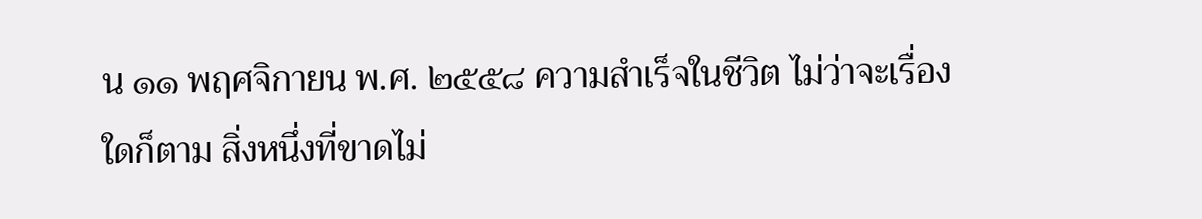น ๑๑ พฤศจิกายน พ.ศ. ๒๕๕๘ ความสำเร็จในชีวิต ไม่ว่าจะเรื่องใดก็ตาม สิ่งหนึ่งที่ขาดไม่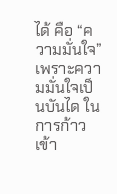ได้ คือ “ความมั่นใจ” เพราะความมั่นใจเป็นบันได ในการก้าวเข้า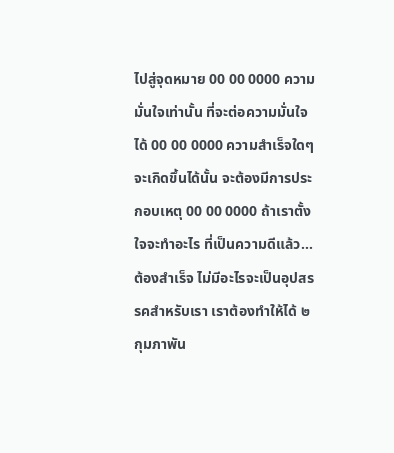ไปสู่จุดหมาย 00 00 0000 ความมั่นใจเท่านั้น ที่จะต่อความมั่นใจได้ 00 00 0000 ความสำเร็จใดๆ จะเกิดขึ้นได้นั้น จะต้องมีการประกอบเหตุ 00 00 0000 ถ้าเราตั้งใจจะทำอะไร ที่เป็นความดีแล้ว...ต้องสำเร็จ ไม่มีอะไรจะเป็นอุปสรรคสำหรับเรา เราต้องทำให้ได้ ๒ กุมภาพัน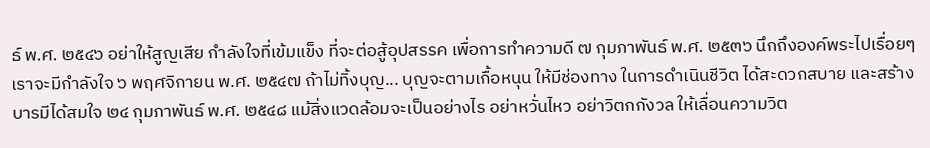ธ์ พ.ศ. ๒๕๔๖ อย่าให้สูญเสีย กำลังใจที่เข้มแข็ง ที่จะต่อสู้อุปสรรค เพื่อการทำความดี ๗ กุมภาพันธ์ พ.ศ. ๒๕๓๖ นึกถึงองค์พระไปเรื่อยๆ เราจะมีกำลังใจ ๖ พฤศจิกายน พ.ศ. ๒๕๔๗ ถ้าไม่ทิ้งบุญ... บุญจะตามเกื้อหนุน ให้มีช่องทาง ในการดำเนินชีวิต ได้สะดวกสบาย และสร้างบารมีได้สมใจ ๒๔ กุมภาพันธ์ พ.ศ. ๒๕๔๘ แม้สิ่งแวดล้อมจะเป็นอย่างไร อย่าหวั่นไหว อย่าวิตกกังวล ให้เลื่อนความวิต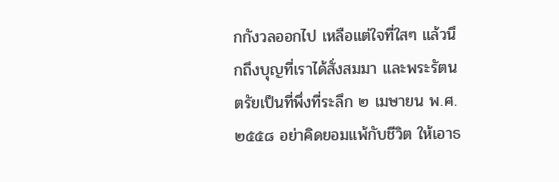กกังวลออกไป เหลือแต่ใจที่ใสๆ แล้วนึกถึงบุญที่เราได้สั่งสมมา และพระรัตนตรัยเป็นที่พึ่งที่ระลึก ๒ เมษายน พ.ศ. ๒๕๕๘ อย่าคิดยอมแพ้กับชีวิต ให้เอาธ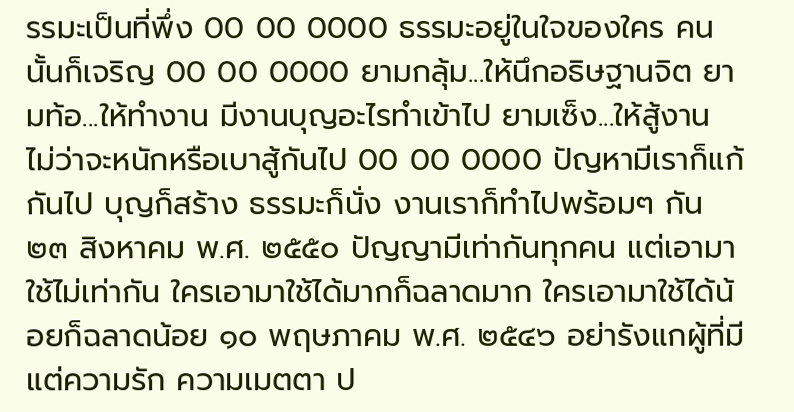รรมะเป็นที่พึ่ง 00 00 0000 ธรรมะอยู่ในใจของใคร คนนั้นก็เจริญ 00 00 0000 ยามกลุ้ม...ให้นึกอธิษฐานจิต ยามท้อ...ให้ทำงาน มีงานบุญอะไรทำเข้าไป ยามเซ็ง...ให้สู้งาน ไม่ว่าจะหนักหรือเบาสู้กันไป 00 00 0000 ปัญหามีเราก็แก้กันไป บุญก็สร้าง ธรรมะก็นั่ง งานเราก็ทำไปพร้อมๆ กัน ๒๓ สิงหาคม พ.ศ. ๒๕๕๐ ปัญญามีเท่ากันทุกคน แต่เอามาใช้ไม่เท่ากัน ใครเอามาใช้ได้มากก็ฉลาดมาก ใครเอามาใช้ได้น้อยก็ฉลาดน้อย ๑๐ พฤษภาคม พ.ศ. ๒๕๔๖ อย่ารังแกผู้ที่มีแต่ความรัก ความเมตตา ป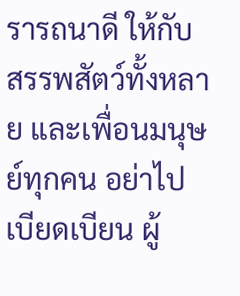รารถนาดี ให้กับสรรพสัตว์ทั้งหลาย และเพื่อนมนุษย์ทุกคน อย่าไปเบียดเบียน ผู้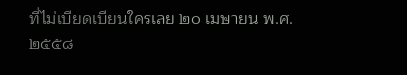ที่ไม่เบียดเบียนใครเลย ๒๐ เมษายน พ.ศ. ๒๕๕๘